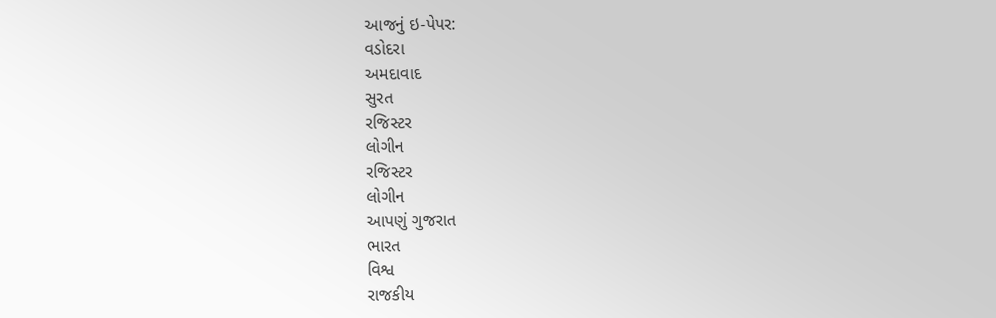આજનું ઇ-પેપર:
વડોદરા
અમદાવાદ
સુરત
રજિસ્ટર
લોગીન
રજિસ્ટર
લોગીન
આપણું ગુજરાત
ભારત
વિશ્વ
રાજકીય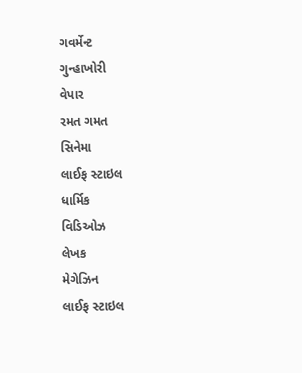ગવર્મેન્ટ
ગુન્હાખોરી
વેપાર
રમત ગમત
સિનેમા
લાઈફ સ્ટાઇલ
ધાર્મિક
વિડિઓઝ
લેખક
મેગેઝિન
લાઈફ સ્ટાઇલ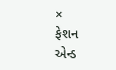×
ફેશન એન્ડ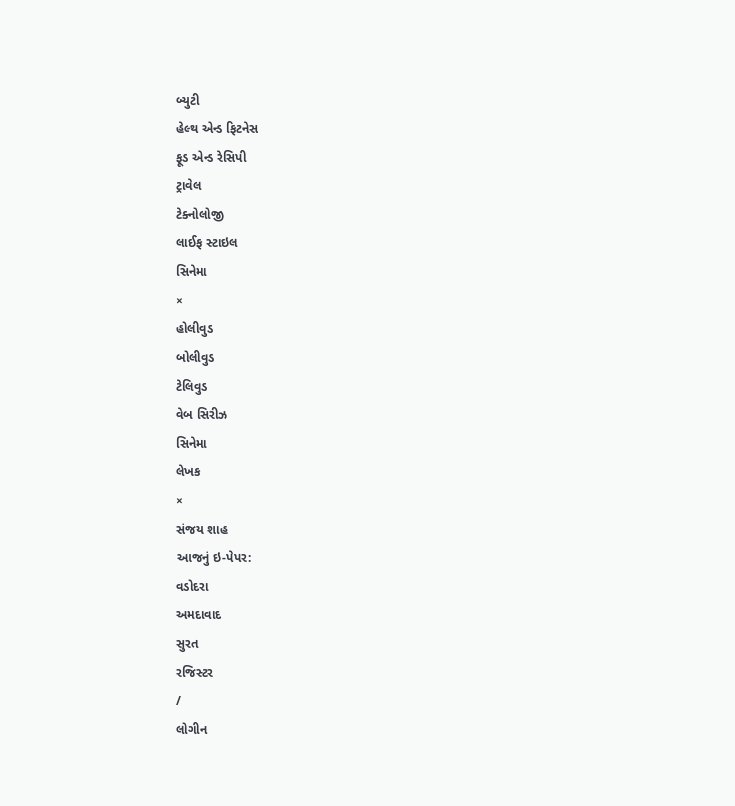બ્યુટી
હેલ્થ એન્ડ ફિટનેસ
ફૂડ એન્ડ રેસિપી
ટ્રાવેલ
ટેક્નોલોજી
લાઈફ સ્ટાઇલ
સિનેમા
×
હોલીવુડ
બોલીવુડ
ટેલિવુડ
વેબ સિરીઝ
સિનેમા
લેખક
×
સંજય શાહ
આજનું ઇ-પેપર:
વડોદરા
અમદાવાદ
સુરત
રજિસ્ટર
/
લોગીન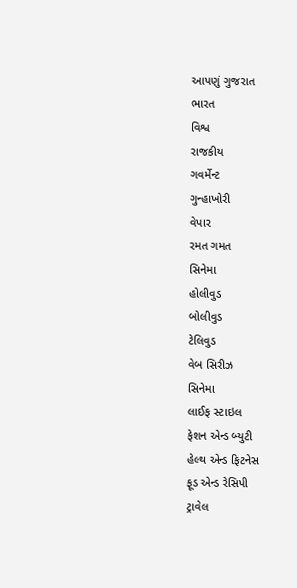આપણું ગુજરાત
ભારત
વિશ્વ
રાજકીય
ગવર્મેન્ટ
ગુન્હાખોરી
વેપાર
રમત ગમત
સિનેમા
હોલીવુડ
બોલીવુડ
ટેલિવુડ
વેબ સિરીઝ
સિનેમા
લાઈફ સ્ટાઇલ
ફેશન એન્ડ બ્યુટી
હેલ્થ એન્ડ ફિટનેસ
ફૂડ એન્ડ રેસિપી
ટ્રાવેલ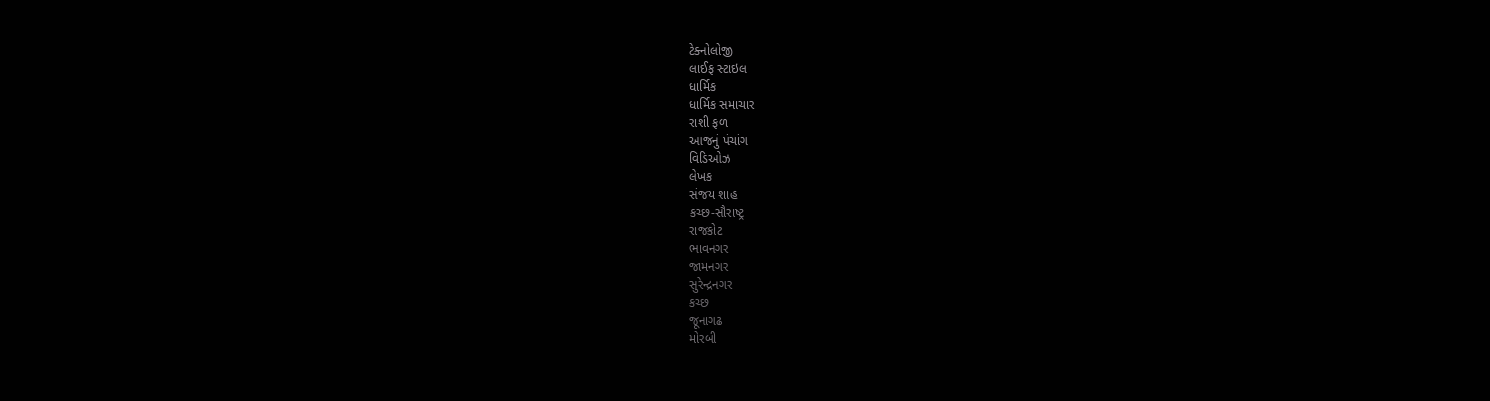ટેક્નોલોજી
લાઈફ સ્ટાઇલ
ધાર્મિક
ધાર્મિક સમાચાર
રાશી ફળ
આજનું પંચાંગ
વિડિઓઝ
લેખક
સંજય શાહ
કચ્છ-સૌરાષ્ટ્ર
રાજકોટ
ભાવનગર
જામનગર
સુરેન્દ્રનગર
કચ્છ
જૂનાગઢ
મોરબી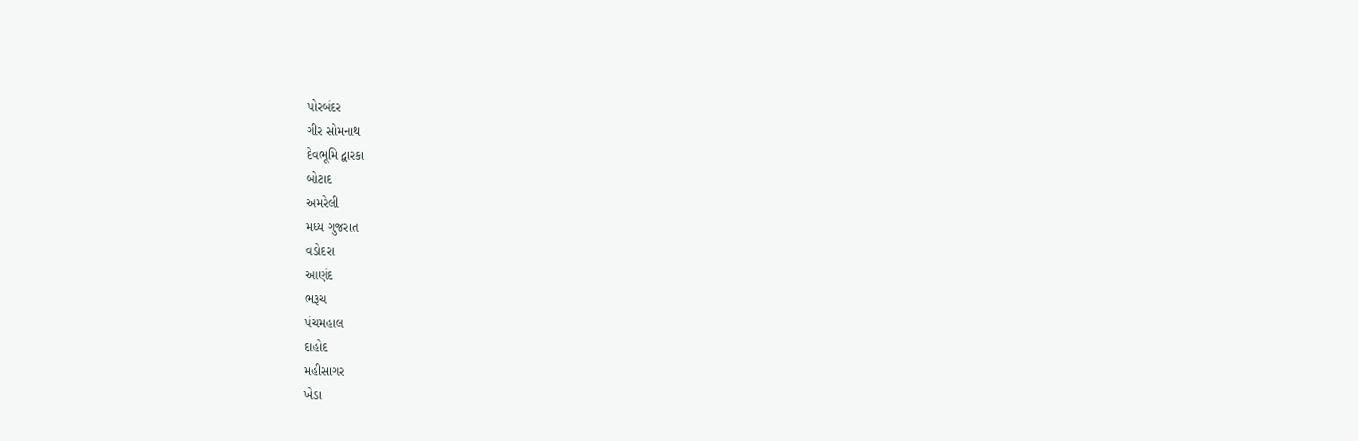પોરબંદર
ગીર સોમનાથ
દેવભૂમિ દ્વારકા
બોટાદ
અમરેલી
મધ્ય ગુજરાત
વડોદરા
આણંદ
ભરૂચ
પંચમહાલ
દાહોદ
મહીસાગર
ખેડા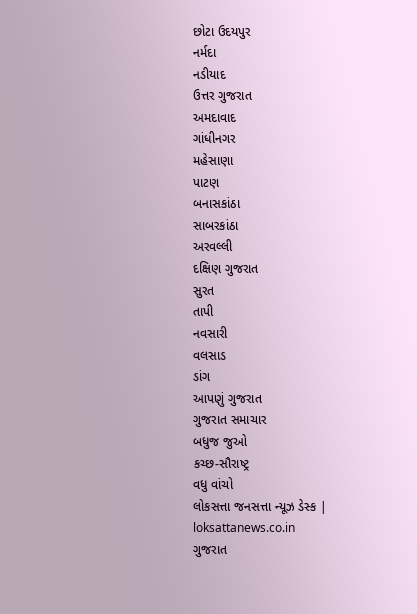છોટા ઉદયપુર
નર્મદા
નડીયાદ
ઉત્તર ગુજરાત
અમદાવાદ
ગાંધીનગર
મહેસાણા
પાટણ
બનાસકાંઠા
સાબરકાંઠા
અરવલ્લી
દક્ષિણ ગુજરાત
સુરત
તાપી
નવસારી
વલસાડ
ડાંગ
આપણું ગુજરાત
ગુજરાત સમાચાર
બધુજ જુઓ
કચ્છ-સૌરાષ્ટ્ર
વધુ વાંચો
લોકસત્તા જનસત્તા ન્યૂઝ ડેસ્ક |
loksattanews.co.in
ગુજરાત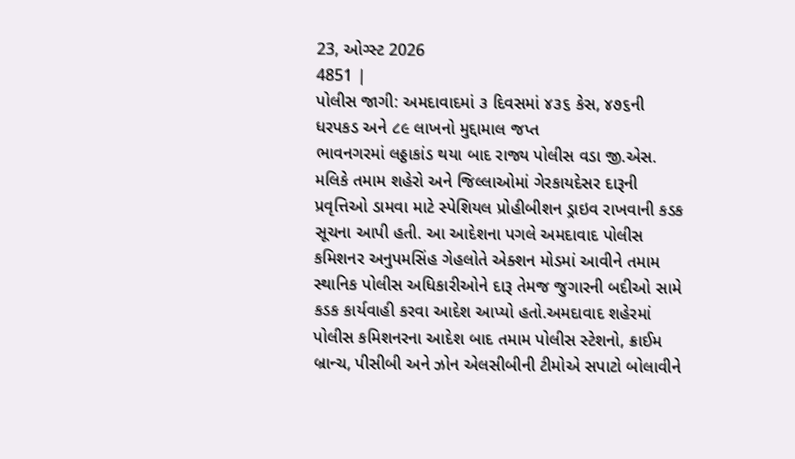23, ઓગ્સ્ટ 2026
4851 |
પોલીસ જાગી: અમદાવાદમાં ૩ દિવસમાં ૪૩૬ કેસ, ૪૭૬ની ધરપકડ અને ૮૯ લાખનો મુદ્દામાલ જપ્ત
ભાવનગરમાં લઠ્ઠાકાંડ થયા બાદ રાજ્ય પોલીસ વડા જી.એસ. મલિકે તમામ શહેરો અને જિલ્લાઓમાં ગેરકાયદેસર દારૂની પ્રવૃત્તિઓ ડામવા માટે સ્પેશિયલ પ્રોહીબીશન ડ્રાઇવ રાખવાની કડક સૂચના આપી હતી. આ આદેશના પગલે અમદાવાદ પોલીસ કમિશનર અનુપમસિંહ ગેહલોતે એક્શન મોડમાં આવીને તમામ સ્થાનિક પોલીસ અધિકારીઓને દારૂ તેમજ જુગારની બદીઓ સામે કડક કાર્યવાહી કરવા આદેશ આપ્યો હતો.અમદાવાદ શહેરમાં પોલીસ કમિશનરના આદેશ બાદ તમામ પોલીસ સ્ટેશનો, ક્રાઈમ બ્રાન્ચ, પીસીબી અને ઝોન એલસીબીની ટીમોએ સપાટો બોલાવીને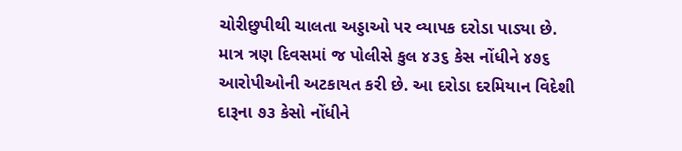ચોરીછુપીથી ચાલતા અડ્ડાઓ પર વ્યાપક દરોડા પાડ્યા છે. માત્ર ત્રણ દિવસમાં જ પોલીસે કુલ ૪૩૬ કેસ નોંધીને ૪૭૬ આરોપીઓની અટકાયત કરી છે. આ દરોડા દરમિયાન વિદેશી દારૂના ૭૩ કેસો નોંધીને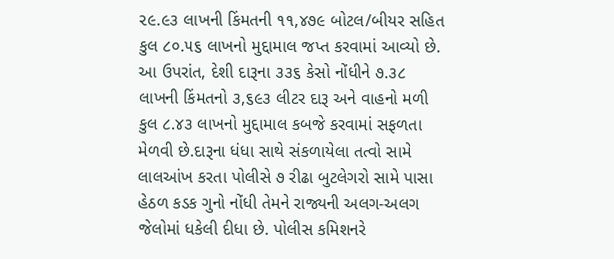૨૯.૯૩ લાખની કિંમતની ૧૧,૪૭૯ બોટલ/બીયર સહિત કુલ ૮૦.૫૬ લાખનો મુદ્દામાલ જપ્ત કરવામાં આવ્યો છે. આ ઉપરાંત, દેશી દારૂના ૩૩૬ કેસો નોંધીને ૭.૩૮ લાખની કિંમતનો ૩,૬૯૩ લીટર દારૂ અને વાહનો મળી કુલ ૮.૪૩ લાખનો મુદ્દામાલ કબજે કરવામાં સફળતા મેળવી છે.દારૂના ધંધા સાથે સંકળાયેલા તત્વો સામે લાલઆંખ કરતા પોલીસે ૭ રીઢા બુટલેગરો સામે પાસા હેઠળ કડક ગુનો નોંધી તેમને રાજ્યની અલગ-અલગ જેલોમાં ધકેલી દીધા છે. પોલીસ કમિશનરે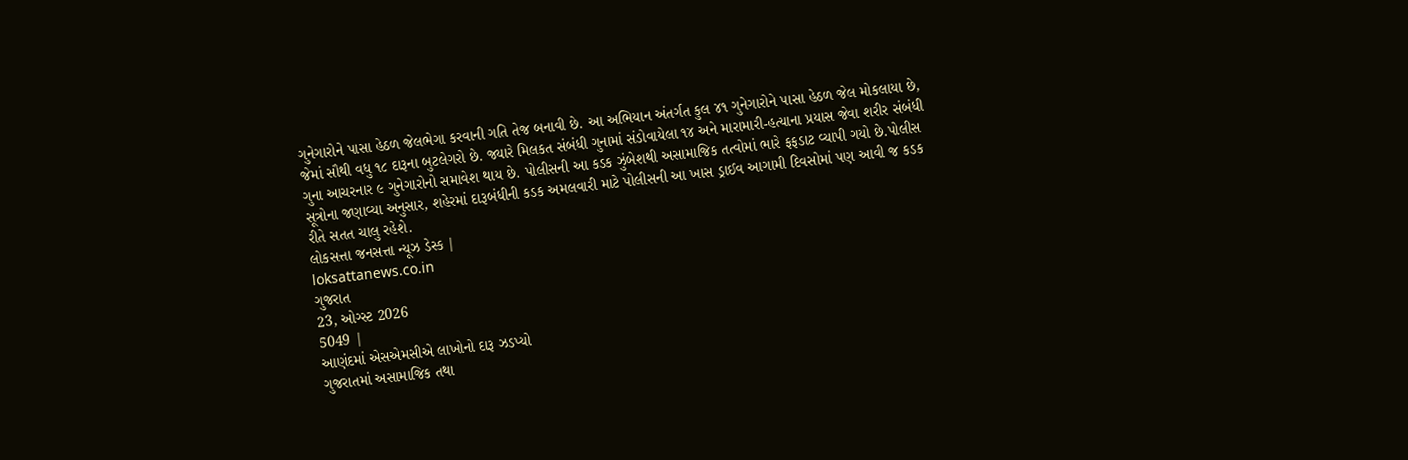ગુનેગારોને પાસા હેઠળ જેલભેગા કરવાની ગતિ તેજ બનાવી છે. આ અભિયાન અંતર્ગત કુલ ૪૧ ગુનેગારોને પાસા હેઠળ જેલ મોકલાયા છે, જેમાં સૌથી વધુ ૧૮ દારૂના બુટલેગરો છે. જ્યારે મિલકત સંબંધી ગુનામાં સંડોવાયેલા ૧૪ અને મારામારી-હત્યાના પ્રયાસ જેવા શરીર સંબંધી ગુના આચરનાર ૯ ગુનેગારોનો સમાવેશ થાય છે. પોલીસની આ કડક ઝુંબેશથી અસામાજિક તત્વોમાં ભારે ફફડાટ વ્યાપી ગયો છે.પોલીસ સૂત્રોના જણાવ્યા અનુસાર, શહેરમાં દારૂબંધીની કડક અમલવારી માટે પોલીસની આ ખાસ ડ્રાઈવ આગામી દિવસોમાં પણ આવી જ કડક રીતે સતત ચાલુ રહેશે.
લોકસત્તા જનસત્તા ન્યૂઝ ડેસ્ક |
loksattanews.co.in
ગુજરાત
23, ઓગ્સ્ટ 2026
5049 |
આણંદમાં એસએમસીએ લાખોનો દારૂ ઝડપ્યો
ગુજરાતમાં અસામાજિક તથા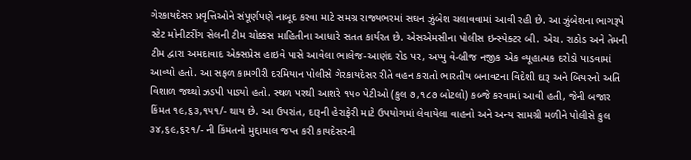ગેરકાયદેસર પ્રવૃત્તિઓને સંપૂર્ણપણે નાબૂદ કરવા માટે સમગ્ર રાજ્યભરમાં સઘન ઝુંબેશ ચલાવવામાં આવી રહી છે. આ ઝુંબેશના ભાગરૂપે સ્ટેટ મોનીટરીંગ સેલની ટીમ ચોક્કસ માહિતીના આધારે સતત કાર્યરત છે. એસએમસીના પોલીસ ઇન્સ્પેક્ટર બી. એચ. રાઠોડ અને તેમની ટીમ દ્વારા અમદાવાદ એક્સપ્રેસ હાઇવે પાસે આવેલા ભાલેજ-આણંદ રોડ પર, અપ્પુ વે-બ્રીજ નજીક એક વ્યૂહાત્મક દરોડો પાડવામાં આવ્યો હતો. આ સફળ કામગીરી દરમિયાન પોલીસે ગેરકાયદેસર રીતે વહન કરાતો ભારતીય બનાવટના વિદેશી દારૂ અને બિયરનો અતિ વિશાળ જથ્થો ઝડપી પાડ્યો હતો. સ્થળ પરથી આશરે ૧૫૦ પેટીઓ (કુલ ૭,૧૮૭ બોટલો) કબ્જે કરવામાં આવી હતી, જેની બજાર કિંમત ૧૯,૬૩,૧૫૧/- થાય છે. આ ઉપરાંત, દારૂની હેરાફેરી માટે ઉપયોગમાં લેવાયેલા વાહનો અને અન્ય સામગ્રી મળીને પોલીસે કુલ ૩૪,૬૯,૬૨૧/- ની કિંમતનો મુદ્દામાલ જપ્ત કરી કાયદેસરની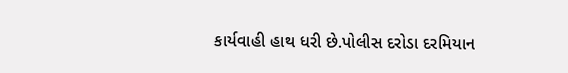કાર્યવાહી હાથ ધરી છે.પોલીસ દરોડા દરમિયાન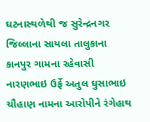ઘટનાસ્થળેથી જ સુરેન્દ્રનગર જિલ્લાના સાયલા તાલુકાના કાનપુર ગામના રહેવાસી નારણભાઇ ઉર્ફે અતુલ ઘુસાભાઇ ચૌહાણ નામના આરોપીને રંગેહાથ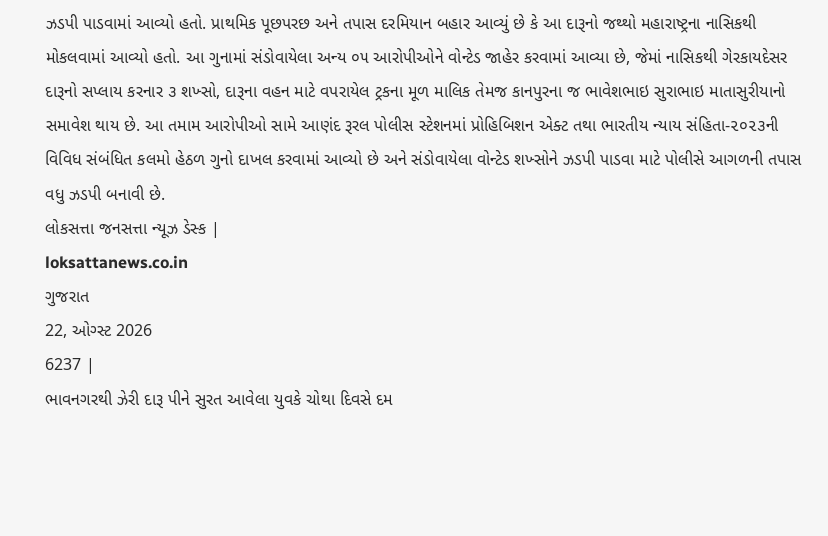ઝડપી પાડવામાં આવ્યો હતો. પ્રાથમિક પૂછપરછ અને તપાસ દરમિયાન બહાર આવ્યું છે કે આ દારૂનો જથ્થો મહારાષ્ટ્રના નાસિકથી મોકલવામાં આવ્યો હતો. આ ગુનામાં સંડોવાયેલા અન્ય ૦૫ આરોપીઓને વોન્ટેડ જાહેર કરવામાં આવ્યા છે, જેમાં નાસિકથી ગેરકાયદેસર દારૂનો સપ્લાય કરનાર ૩ શખ્સો, દારૂના વહન માટે વપરાયેલ ટ્રકના મૂળ માલિક તેમજ કાનપુરના જ ભાવેશભાઇ સુરાભાઇ માતાસુરીયાનો સમાવેશ થાય છે. આ તમામ આરોપીઓ સામે આણંદ રૂરલ પોલીસ સ્ટેશનમાં પ્રોહિબિશન એક્ટ તથા ભારતીય ન્યાય સંહિતા-૨૦૨૩ની વિવિધ સંબંધિત કલમો હેઠળ ગુનો દાખલ કરવામાં આવ્યો છે અને સંડોવાયેલા વોન્ટેડ શખ્સોને ઝડપી પાડવા માટે પોલીસે આગળની તપાસ વધુ ઝડપી બનાવી છે.
લોકસત્તા જનસત્તા ન્યૂઝ ડેસ્ક |
loksattanews.co.in
ગુજરાત
22, ઓગ્સ્ટ 2026
6237 |
ભાવનગરથી ઝેરી દારૂ પીને સુરત આવેલા યુવકે ચોથા દિવસે દમ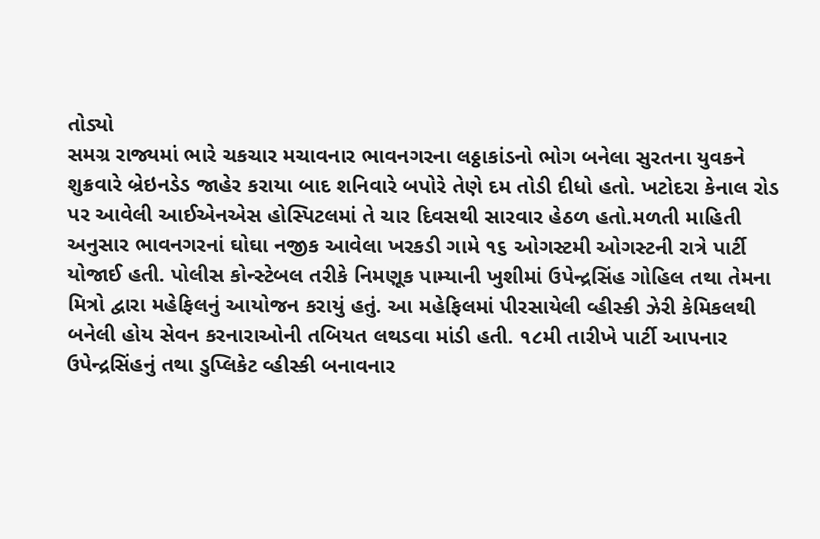તોડ્યો
સમગ્ર રાજ્યમાં ભારે ચકચાર મચાવનાર ભાવનગરના લઠ્ઠાકાંડનો ભોગ બનેલા સુરતના યુવકને શુક્રવારે બ્રેઇનડેડ જાહેર કરાયા બાદ શનિવારે બપોરે તેણે દમ તોડી દીધો હતો. ખટોદરા કેનાલ રોડ પર આવેલી આઈએનએસ હોસ્પિટલમાં તે ચાર દિવસથી સારવાર હેઠળ હતો.મળતી માહિતી અનુસાર ભાવનગરનાં ઘોઘા નજીક આવેલા ખરકડી ગામે ૧૬ ઓગસ્ટમી ઓગસ્ટની રાત્રે પાર્ટી યોજાઈ હતી. પોલીસ કોન્સ્ટેબલ તરીકે નિમણૂક પામ્યાની ખુશીમાં ઉપેન્દ્રસિંહ ગોહિલ તથા તેમના મિત્રો દ્વારા મહેફિલનું આયોજન કરાયું હતું. આ મહેફિલમાં પીરસાયેલી વ્હીસ્કી ઝેરી કેમિકલથી બનેલી હોય સેવન કરનારાઓની તબિયત લથડવા માંડી હતી. ૧૮મી તારીખે પાર્ટી આપનાર ઉપેન્દ્રસિંહનું તથા ડુપ્લિકેટ વ્હીસ્કી બનાવનાર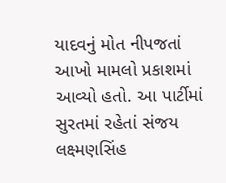યાદવનું મોત નીપજતાં આખો મામલો પ્રકાશમાં આવ્યો હતો. આ પાર્ટીમાં સુરતમાં રહેતાં સંજય લક્ષ્મણસિંહ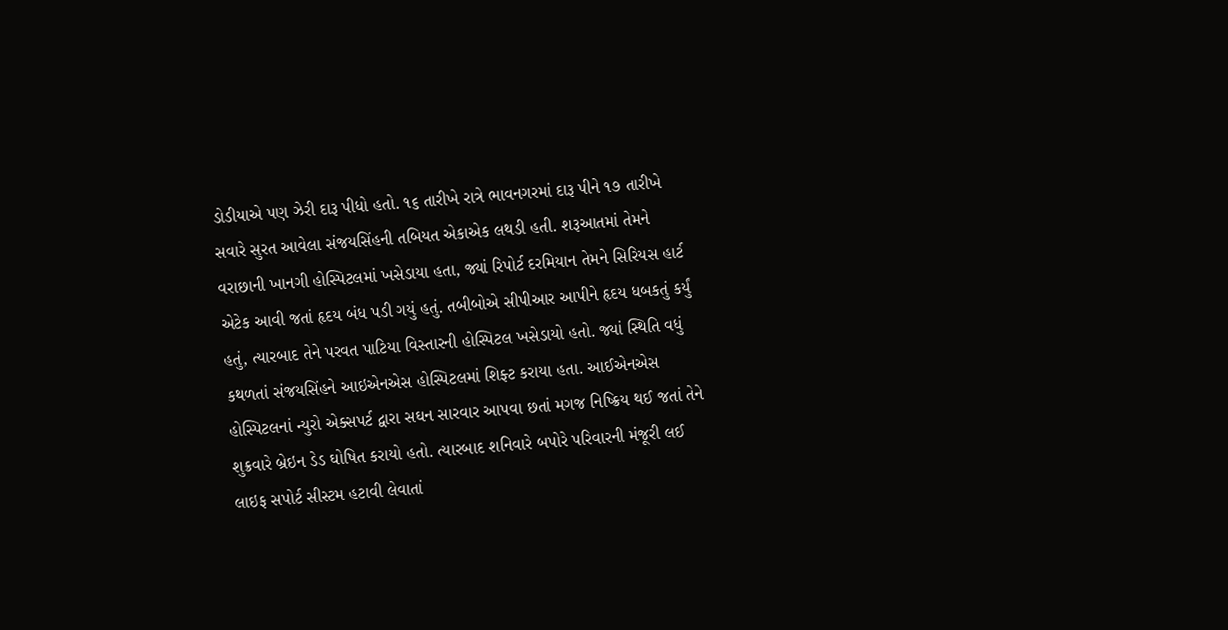ડોડીયાએ પણ ઝેરી દારૂ પીધો હતો. ૧૬ તારીખે રાત્રે ભાવનગરમાં દારૂ પીને ૧૭ તારીખે સવારે સુરત આવેલા સંજયસિંહની તબિયત એકાએક લથડી હતી. શરૂઆતમાં તેમને વરાછાની ખાનગી હોસ્પિટલમાં ખસેડાયા હતા, જ્યાં રિપોર્ટ દરમિયાન તેમને સિરિયસ હાર્ટ એટેક આવી જતાં હૃદય બંધ પડી ગયું હતું. તબીબોએ સીપીઆર આપીને હૃદય ધબકતું કર્યું હતું, ત્યારબાદ તેને પરવત પાટિયા વિસ્તારની હોસ્પિટલ ખસેડાયો હતો. જ્યાં સ્થિતિ વધું કથળતાં સંજયસિંહને આઇએનએસ હોસ્પિટલમાં શિફ્ટ કરાયા હતા. આઈએનએસ હોસ્પિટલનાં ન્યુરો એક્સપર્ટ દ્વારા સઘન સારવાર આપવા છતાં મગજ નિષ્ક્રિય થઈ જતાં તેને શુક્રવારે બ્રેઇન ડેડ ઘોષિત કરાયો હતો. ત્યારબાદ શનિવારે બપોરે પરિવારની મંજૂરી લઈ લાઇફ સપોર્ટ સીસ્ટમ હટાવી લેવાતાં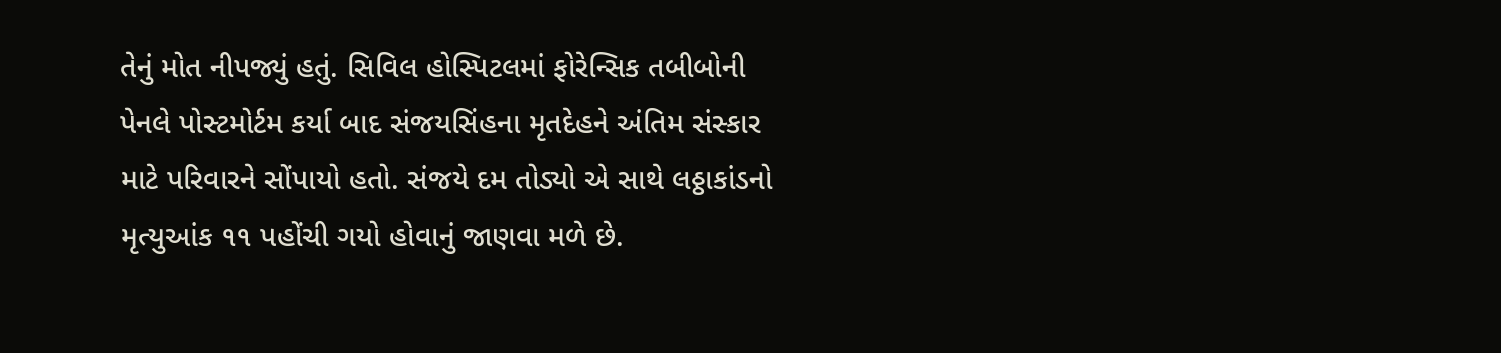તેનું મોત નીપજ્યું હતું. સિવિલ હોસ્પિટલમાં ફોરેન્સિક તબીબોની પેનલે પોસ્ટમોર્ટમ કર્યા બાદ સંજયસિંહના મૃતદેહને અંતિમ સંસ્કાર માટે પરિવારને સોંપાયો હતો. સંજયે દમ તોડ્યો એ સાથે લઠ્ઠાકાંડનો મૃત્યુઆંક ૧૧ પહોંચી ગયો હોવાનું જાણવા મળે છે.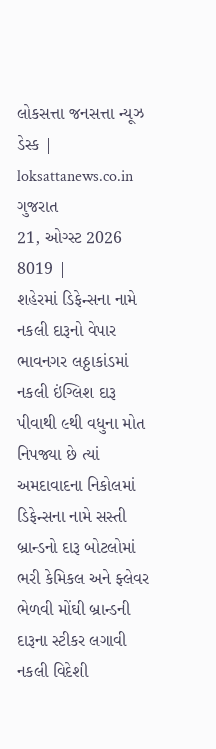લોકસત્તા જનસત્તા ન્યૂઝ ડેસ્ક |
loksattanews.co.in
ગુજરાત
21, ઓગ્સ્ટ 2026
8019 |
શહેરમાં ડિફેન્સના નામે નકલી દારૂનો વેપાર
ભાવનગર લઠ્ઠાકાંડમાં નકલી ઇંગ્લિશ દારૂ પીવાથી ૯થી વધુના મોત નિપજ્યા છે ત્યાં અમદાવાદના નિકોલમાં ડિફેન્સના નામે સસ્તી બ્રાન્ડનો દારૂ બોટલોમાં ભરી કેમિકલ અને ફ્લેવર ભેળવી મોંઘી બ્રાન્ડની દારૂના સ્ટીકર લગાવી નકલી વિદેશી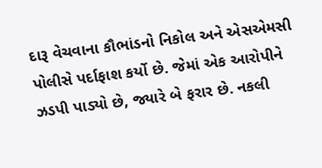દારૂ વેચવાના કૌભાંડનો નિકોલ અને એસએમસી પોલીસે પર્દાફાશ કર્યો છે. જેમાં એક આરોપીને ઝડપી પાડ્યો છે, જ્યારે બે ફરાર છે. નકલી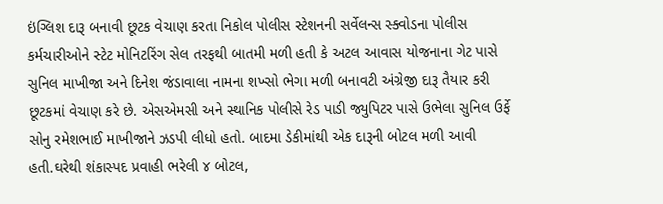ઇંગ્લિશ દારૂ બનાવી છૂટક વેચાણ કરતા નિકોલ પોલીસ સ્ટેશનની સર્વેલન્સ સ્ક્વોડના પોલીસ કર્મચારીઓને સ્ટેટ મોનિટરિંગ સેલ તરફથી બાતમી મળી હતી કે અટલ આવાસ યોજનાના ગેટ પાસે સુનિલ માખીજા અને દિનેશ જંડાવાલા નામના શખ્સો ભેગા મળી બનાવટી અંગ્રેજી દારૂ તૈયાર કરી છૂટકમાં વેચાણ કરે છે. એસએમસી અને સ્થાનિક પોલીસે રેડ પાડી જ્યુપિટર પાસે ઉભેલા સુનિલ ઉર્ફે સોનુ રમેશભાઈ માખીજાને ઝડપી લીધો હતો. બાદમા ડેકીમાંથી એક દારૂની બોટલ મળી આવી હતી.ઘરેથી શંકાસ્પદ પ્રવાહી ભરેલી ૪ બોટલ,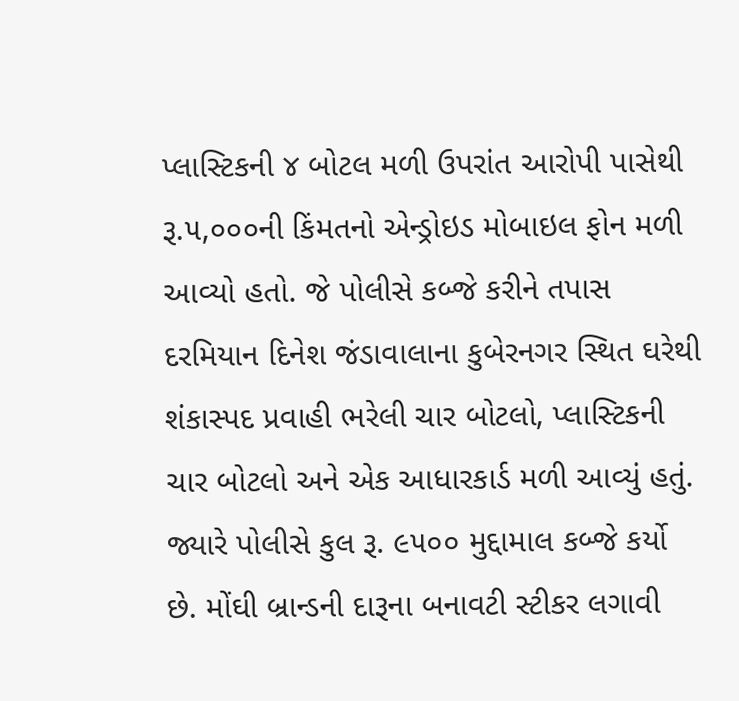પ્લાસ્ટિકની ૪ બોટલ મળી ઉપરાંત આરોપી પાસેથી રૂ.૫,૦૦૦ની કિંમતનો એન્ડ્રોઇડ મોબાઇલ ફોન મળી આવ્યો હતો. જે પોલીસે કબ્જે કરીને તપાસ દરમિયાન દિનેશ જંડાવાલાના કુબેરનગર સ્થિત ઘરેથી શંકાસ્પદ પ્રવાહી ભરેલી ચાર બોટલો, પ્લાસ્ટિકની ચાર બોટલો અને એક આધારકાર્ડ મળી આવ્યું હતું. જ્યારે પોલીસે કુલ રૂ. ૯૫૦૦ મુદ્દામાલ કબ્જે કર્યો છે. મોંઘી બ્રાન્ડની દારૂના બનાવટી સ્ટીકર લગાવી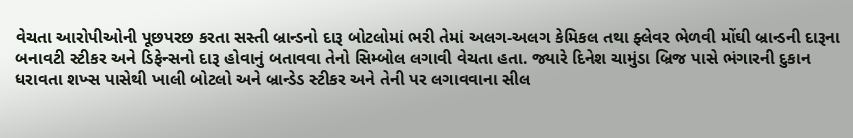વેચતા આરોપીઓની પૂછપરછ કરતા સસ્તી બ્રાન્ડનો દારૂ બોટલોમાં ભરી તેમાં અલગ-અલગ કેમિકલ તથા ફ્લેવર ભેળવી મોંઘી બ્રાન્ડની દારૂના બનાવટી સ્ટીકર અને ડિફેન્સનો દારૂ હોવાનું બતાવવા તેનો સિમ્બોલ લગાવી વેચતા હતા. જ્યારે દિનેશ ચામુંડા બ્રિજ પાસે ભંગારની દુકાન ધરાવતા શખ્સ પાસેથી ખાલી બોટલો અને બ્રાન્ડેડ સ્ટીકર અને તેની પર લગાવવાના સીલ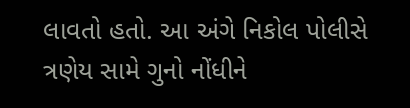લાવતો હતો. આ અંગે નિકોલ પોલીસે ત્રણેય સામે ગુનો નોંધીને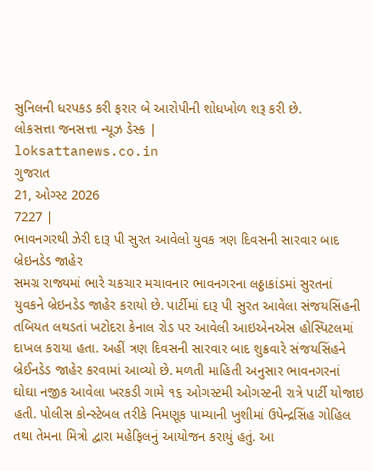સુનિલની ધરપકડ કરી ફરાર બે આરોપીની શોધખોળ શરૂ કરી છે.
લોકસત્તા જનસત્તા ન્યૂઝ ડેસ્ક |
loksattanews.co.in
ગુજરાત
21, ઓગ્સ્ટ 2026
7227 |
ભાવનગરથી ઝેરી દારૂ પી સુરત આવેલો યુવક ત્રણ દિવસની સારવાર બાદ બ્રેઇનડેડ જાહેર
સમગ્ર રાજ્યમાં ભારે ચકચાર મચાવનાર ભાવનગરના લઠ્ઠાકાંડમાં સુરતનાં યુવકને બ્રેઇનડેડ જાહેર કરાયો છે. પાર્ટીમાં દારૂ પી સુરત આવેલા સંજયસિંહની તબિયત લથડતાં ખટોદરા કેનાલ રોડ પર આવેલી આઇએનએસ હોસ્પિટલમાં દાખલ કરાયા હતા. અહીં ત્રણ દિવસની સારવાર બાદ શુક્રવારે સંજયસિંહને બ્રેઈનડેડ જાહેર કરવામાં આવ્યો છે. મળતી માહિતી અનુસાર ભાવનગરનાં ઘોઘા નજીક આવેલા ખરકડી ગામે ૧૬ ઓગસ્ટમી ઓગસ્ટની રાત્રે પાર્ટી યોજાઇ હતી. પોલીસ કોન્સ્ટેબલ તરીકે નિમણૂક પામ્યાની ખુશીમાં ઉપેન્દ્રસિંહ ગોહિલ તથા તેમના મિત્રો દ્વારા મહેફિલનું આયોજન કરાયું હતું. આ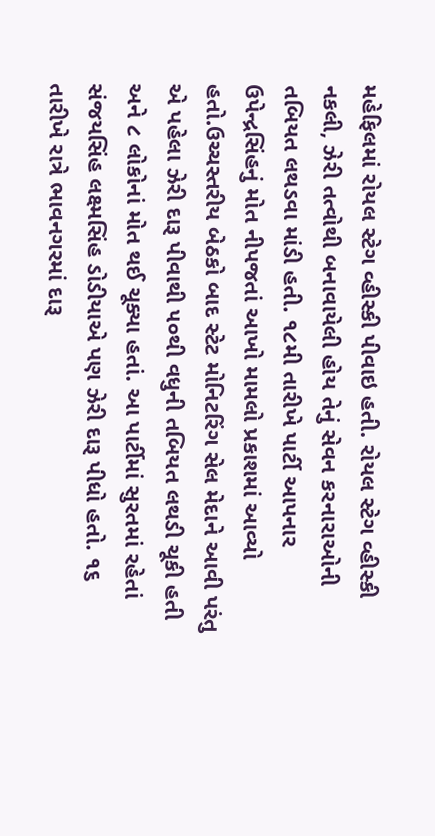મહેફિલમાં રોયલ સ્ટેગ વ્હીસ્કી પીવાઇ હતી. રોયલ સ્ટેગ વ્હીસ્કી નકલી, ઝેરી તત્વોથી બનાવાયેલી હોય તેનું સેવન કરનારાઓની તબિયત લથડવા માંડી હતી. ૧૮મી તારીખે પાર્ટી આપનાર ઉપેન્દ્રસિંહનું મોત નીપજતાં આખો મામલો પ્રકાશમાં આવ્યો હતો.ઉચ્ચસ્તરીય બેઠકો બાદ સ્ટેટ મોનિટરિંગ સેલ મેદાને આવી પરંતુ એ પહેલા ઝેરી દારૂ પીવાથી ૫૦થી વધુની તબિયત લથડી ચૂકી હતી અને ૮ લોકોનાં મોત થઈ ચૂક્યા હતાં. આ પાર્ટીમાં સુરતમાં રહેતાં સંજયસિંહ લક્ષ્મસિંહ ડોડીયાએ પણ ઝેરી દારૂ પીધો હતો. ૧૬ તારીખે રાત્રે ભાવનગરમાં દારૂ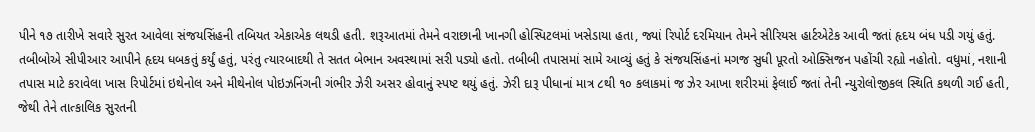પીને ૧૭ તારીખે સવારે સુરત આવેલા સંજયસિંહની તબિયત એકાએક લથડી હતી. શરૂઆતમાં તેમને વરાછાની ખાનગી હોસ્પિટલમાં ખસેડાયા હતા, જ્યાં રિપોર્ટ દરમિયાન તેમને સીરિયસ હાર્ટએટેક આવી જતાં હૃદય બંધ પડી ગયું હતું. તબીબોએ સીપીઆર આપીને હૃદય ધબકતું કર્યું હતું, પરંતુ ત્યારબાદથી તે સતત બેભાન અવસ્થામાં સરી પડ્યો હતો. તબીબી તપાસમાં સામે આવ્યું હતું કે સંજયસિંહનાં મગજ સુધી પૂરતો ઓક્સિજન પહોંચી રહ્યો નહોતો. વધુમાં, નશાની તપાસ માટે કરાવેલા ખાસ રિપોર્ટમાં ઇથેનોલ અને મીથેનોલ પોઇઝનિંગની ગંભીર ઝેરી અસર હોવાનું સ્પષ્ટ થયું હતું. ઝેરી દારૂ પીધાનાં માત્ર ૮થી ૧૦ કલાકમાં જ ઝેર આખા શરીરમાં ફેલાઈ જતાં તેની ન્યુરોલોજીકલ સ્થિતિ કથળી ગઈ હતી, જેથી તેને તાત્કાલિક સુરતની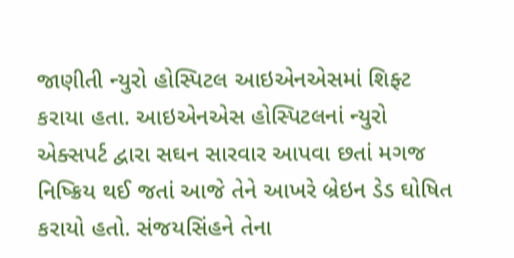જાણીતી ન્યુરો હોસ્પિટલ આઇએનએસમાં શિફ્ટ કરાયા હતા. આઇએનએસ હોસ્પિટલનાં ન્યુરો એક્સપર્ટ દ્વારા સઘન સારવાર આપવા છતાં મગજ નિષ્ક્રિય થઈ જતાં આજે તેને આખરે બ્રેઇન ડેડ ઘોષિત કરાયો હતો. સંજયસિંહને તેના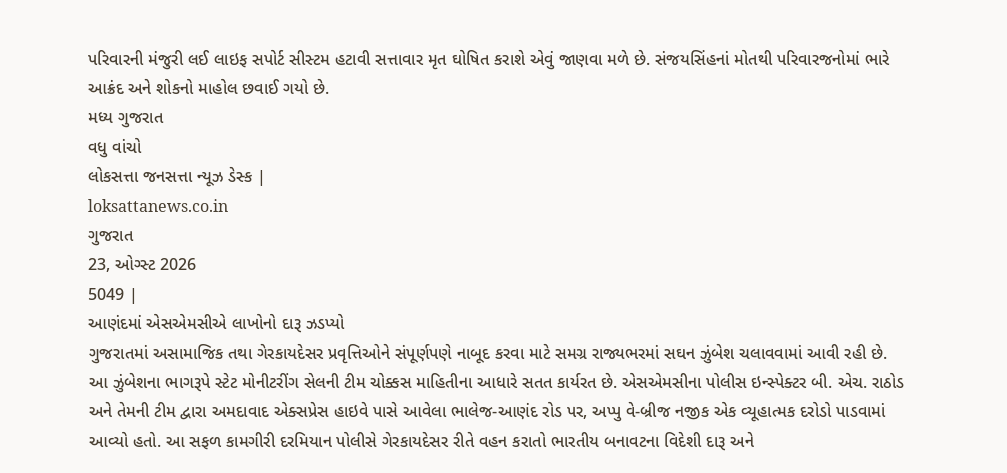પરિવારની મંજુરી લઈ લાઇફ સપોર્ટ સીસ્ટમ હટાવી સત્તાવાર મૃત ઘોષિત કરાશે એવું જાણવા મળે છે. સંજયસિંહનાં મોતથી પરિવારજનોમાં ભારે આક્રંદ અને શોકનો માહોલ છવાઈ ગયો છે.
મધ્ય ગુજરાત
વધુ વાંચો
લોકસત્તા જનસત્તા ન્યૂઝ ડેસ્ક |
loksattanews.co.in
ગુજરાત
23, ઓગ્સ્ટ 2026
5049 |
આણંદમાં એસએમસીએ લાખોનો દારૂ ઝડપ્યો
ગુજરાતમાં અસામાજિક તથા ગેરકાયદેસર પ્રવૃત્તિઓને સંપૂર્ણપણે નાબૂદ કરવા માટે સમગ્ર રાજ્યભરમાં સઘન ઝુંબેશ ચલાવવામાં આવી રહી છે. આ ઝુંબેશના ભાગરૂપે સ્ટેટ મોનીટરીંગ સેલની ટીમ ચોક્કસ માહિતીના આધારે સતત કાર્યરત છે. એસએમસીના પોલીસ ઇન્સ્પેક્ટર બી. એચ. રાઠોડ અને તેમની ટીમ દ્વારા અમદાવાદ એક્સપ્રેસ હાઇવે પાસે આવેલા ભાલેજ-આણંદ રોડ પર, અપ્પુ વે-બ્રીજ નજીક એક વ્યૂહાત્મક દરોડો પાડવામાં આવ્યો હતો. આ સફળ કામગીરી દરમિયાન પોલીસે ગેરકાયદેસર રીતે વહન કરાતો ભારતીય બનાવટના વિદેશી દારૂ અને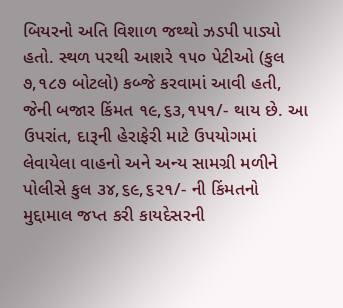બિયરનો અતિ વિશાળ જથ્થો ઝડપી પાડ્યો હતો. સ્થળ પરથી આશરે ૧૫૦ પેટીઓ (કુલ ૭,૧૮૭ બોટલો) કબ્જે કરવામાં આવી હતી, જેની બજાર કિંમત ૧૯,૬૩,૧૫૧/- થાય છે. આ ઉપરાંત, દારૂની હેરાફેરી માટે ઉપયોગમાં લેવાયેલા વાહનો અને અન્ય સામગ્રી મળીને પોલીસે કુલ ૩૪,૬૯,૬૨૧/- ની કિંમતનો મુદ્દામાલ જપ્ત કરી કાયદેસરની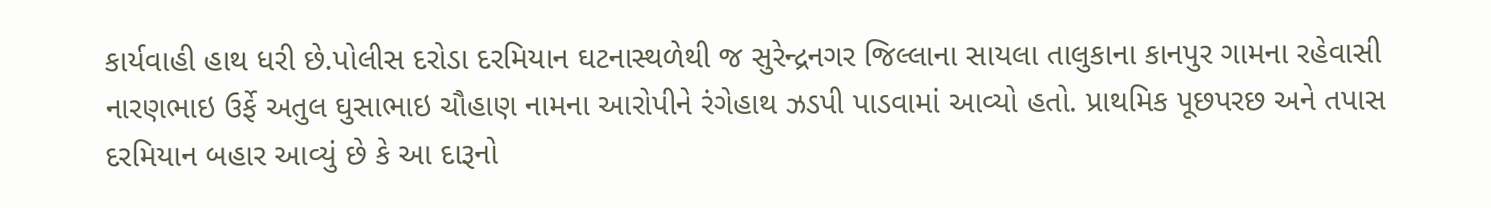કાર્યવાહી હાથ ધરી છે.પોલીસ દરોડા દરમિયાન ઘટનાસ્થળેથી જ સુરેન્દ્રનગર જિલ્લાના સાયલા તાલુકાના કાનપુર ગામના રહેવાસી નારણભાઇ ઉર્ફે અતુલ ઘુસાભાઇ ચૌહાણ નામના આરોપીને રંગેહાથ ઝડપી પાડવામાં આવ્યો હતો. પ્રાથમિક પૂછપરછ અને તપાસ દરમિયાન બહાર આવ્યું છે કે આ દારૂનો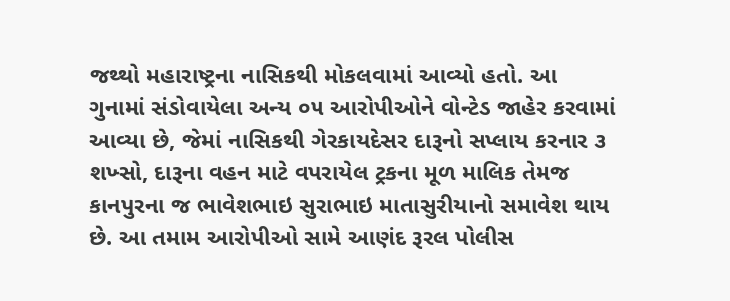જથ્થો મહારાષ્ટ્રના નાસિકથી મોકલવામાં આવ્યો હતો. આ ગુનામાં સંડોવાયેલા અન્ય ૦૫ આરોપીઓને વોન્ટેડ જાહેર કરવામાં આવ્યા છે, જેમાં નાસિકથી ગેરકાયદેસર દારૂનો સપ્લાય કરનાર ૩ શખ્સો, દારૂના વહન માટે વપરાયેલ ટ્રકના મૂળ માલિક તેમજ કાનપુરના જ ભાવેશભાઇ સુરાભાઇ માતાસુરીયાનો સમાવેશ થાય છે. આ તમામ આરોપીઓ સામે આણંદ રૂરલ પોલીસ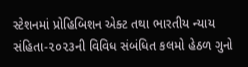સ્ટેશનમાં પ્રોહિબિશન એક્ટ તથા ભારતીય ન્યાય સંહિતા-૨૦૨૩ની વિવિધ સંબંધિત કલમો હેઠળ ગુનો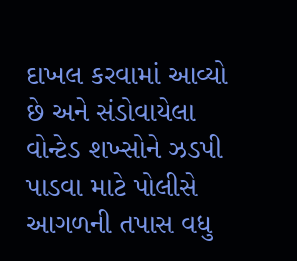દાખલ કરવામાં આવ્યો છે અને સંડોવાયેલા વોન્ટેડ શખ્સોને ઝડપી પાડવા માટે પોલીસે આગળની તપાસ વધુ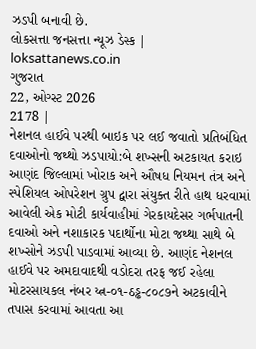ઝડપી બનાવી છે.
લોકસત્તા જનસત્તા ન્યૂઝ ડેસ્ક |
loksattanews.co.in
ગુજરાત
22, ઓગ્સ્ટ 2026
2178 |
નેશનલ હાઈવે પરથી બાઇક પર લઈ જવાતો પ્રતિબંધિત દવાઓનો જથ્થો ઝડપાયો:બે શખ્સની અટકાયત કરાઇ
આણંદ જિલ્લામાં ખોરાક અને ઔષધ નિયમન તંત્ર અને સ્પેશિયલ ઓપરેશન ગ્રુપ દ્વારા સંયુક્ત રીતે હાથ ધરવામાં આવેલી એક મોટી કાર્યવાહીમાં ગેરકાયદેસર ગર્ભપાતની દવાઓ અને નશાકારક પદાર્થોના મોટા જથ્થા સાથે બે શખ્સોને ઝડપી પાડવામાં આવ્યા છે. આણંદ નેશનલ હાઈવે પર અમદાવાદથી વડોદરા તરફ જઈ રહેલા મોટરસાયકલ નંબર ય્ત્ન-૦૧-ઠડ્ઢ-૮૦૮૭ને અટકાવીને તપાસ કરવામાં આવતા આ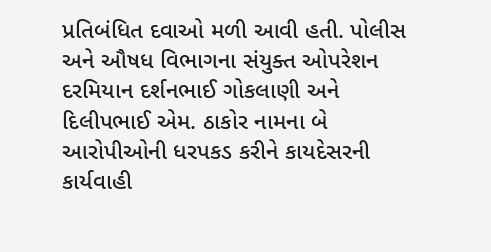પ્રતિબંધિત દવાઓ મળી આવી હતી. પોલીસ અને ઔષધ વિભાગના સંયુક્ત ઓપરેશન દરમિયાન દર્શનભાઈ ગોકલાણી અને દિલીપભાઈ એમ. ઠાકોર નામના બે આરોપીઓની ધરપકડ કરીને કાયદેસરની કાર્યવાહી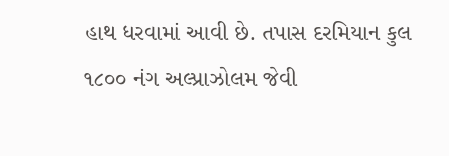હાથ ધરવામાં આવી છે. તપાસ દરમિયાન કુલ ૧૮૦૦ નંગ અલ્પ્રાઝોલમ જેવી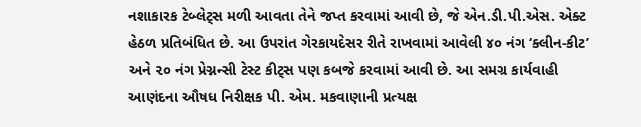નશાકારક ટેબ્લેટ્સ મળી આવતા તેને જપ્ત કરવામાં આવી છે, જે એન.ડી.પી.એસ. એક્ટ હેઠળ પ્રતિબંધિત છે. આ ઉપરાંત ગેરકાયદેસર રીતે રાખવામાં આવેલી ૪૦ નંગ ‘ક્લીન-કીટ’ અને ૨૦ નંગ પ્રેગ્નન્સી ટેસ્ટ કીટ્સ પણ કબજે કરવામાં આવી છે. આ સમગ્ર કાર્યવાહી આણંદના ઔષધ નિરીક્ષક પી. એમ. મકવાણાની પ્રત્યક્ષ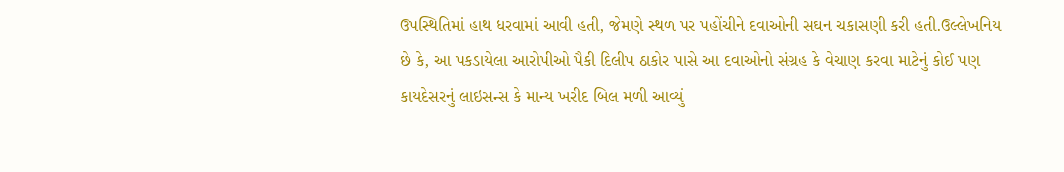ઉપસ્થિતિમાં હાથ ધરવામાં આવી હતી, જેમણે સ્થળ પર પહોંચીને દવાઓની સઘન ચકાસણી કરી હતી.ઉલ્લેખનિય છે કે, આ પકડાયેલા આરોપીઓ પૈકી દિલીપ ઠાકોર પાસે આ દવાઓનો સંગ્રહ કે વેચાણ કરવા માટેનું કોઈ પણ કાયદેસરનું લાઇસન્સ કે માન્ય ખરીદ બિલ મળી આવ્યું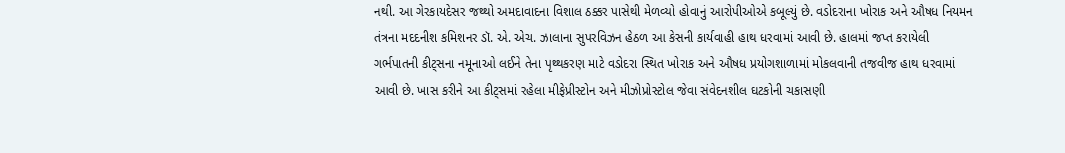નથી. આ ગેરકાયદેસર જથ્થો અમદાવાદના વિશાલ ઠક્કર પાસેથી મેળવ્યો હોવાનું આરોપીઓએ કબૂલ્યું છે. વડોદરાના ખોરાક અને ઔષધ નિયમન તંત્રના મદદનીશ કમિશનર ડૉ. એ. એચ. ઝાલાના સુપરવિઝન હેઠળ આ કેસની કાર્યવાહી હાથ ધરવામાં આવી છે. હાલમાં જપ્ત કરાયેલી ગર્ભપાતની કીટ્સના નમૂનાઓ લઈને તેના પૃથ્થકરણ માટે વડોદરા સ્થિત ખોરાક અને ઔષધ પ્રયોગશાળામાં મોકલવાની તજવીજ હાથ ધરવામાં આવી છે. ખાસ કરીને આ કીટ્સમાં રહેલા મીફેપ્રીસ્ટોન અને મીઝોપ્રોસ્ટોલ જેવા સંવેદનશીલ ઘટકોની ચકાસણી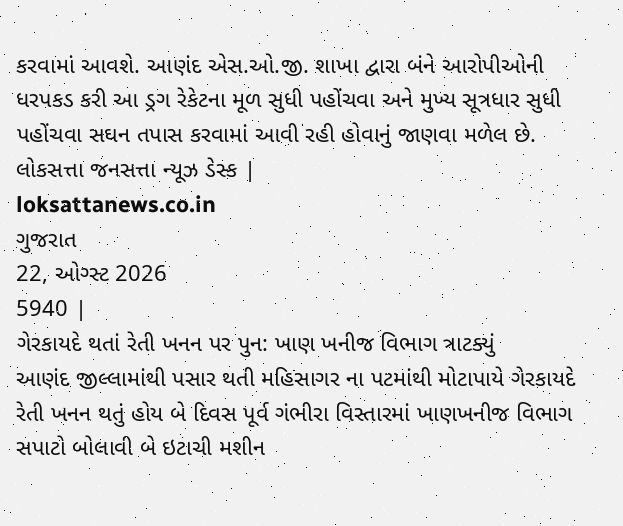કરવામાં આવશે. આણંદ એસ.ઓ.જી. શાખા દ્વારા બંને આરોપીઓની ધરપકડ કરી આ ડ્રગ રેકેટના મૂળ સુધી પહોંચવા અને મુખ્ય સૂત્રધાર સુધી પહોંચવા સઘન તપાસ કરવામાં આવી રહી હોવાનું જાણવા મળેલ છે.
લોકસત્તા જનસત્તા ન્યૂઝ ડેસ્ક |
loksattanews.co.in
ગુજરાત
22, ઓગ્સ્ટ 2026
5940 |
ગેરકાયદે થતાં રેતી ખનન પર પુન: ખાણ ખનીજ વિભાગ ત્રાટક્યું
આણંદ જીલ્લામાંથી પસાર થતી મહિસાગર ના પટમાંથી મોટાપાયે ગેરકાયદે રેતી ખનન થતું હોય બે દિવસ પૂર્વ ગંભીરા વિસ્તારમાં ખાણખનીજ વિભાગ સપાટો બોલાવી બે ઇટાચી મશીન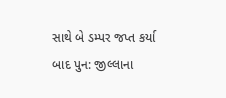સાથે બે ડમ્પર જપ્ત કર્યા બાદ પુન: જીલ્લાના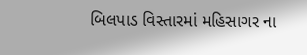બિલપાડ વિસ્તારમાં મહિસાગર ના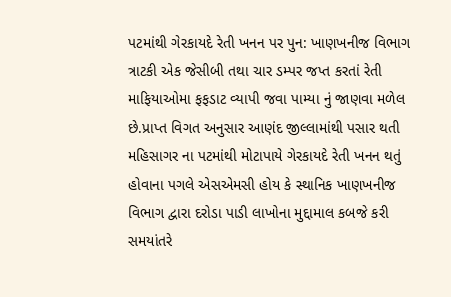પટમાંથી ગેરકાયદે રેતી ખનન પર પુન: ખાણખનીજ વિભાગ ત્રાટકી એક જેસીબી તથા ચાર ડમ્પર જપ્ત કરતાં રેતી માફિયાઓમા ફફડાટ વ્યાપી જવા પામ્યા નું જાણવા મળેલ છે.પ્રાપ્ત વિગત અનુસાર આણંદ જીલ્લામાંથી પસાર થતી મહિસાગર ના પટમાંથી મોટાપાયે ગેરકાયદે રેતી ખનન થતું હોવાના પગલે એસએમસી હોય કે સ્થાનિક ખાણખનીજ વિભાગ દ્વારા દરોડા પાડી લાખોના મુદ્દામાલ કબજે કરી સમયાંતરે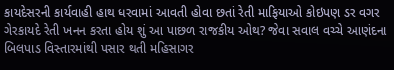કાયદેસરની કાર્યવાહી હાથ ધરવામાં આવતી હોવા છતાં રેતી માફિયાઓ કોઇપણ ડર વગર ગેરકાયદે રેતી ખનન કરતા હોય શું આ પાછળ રાજકીય ઓથ? જેવા સવાલ વચ્ચે આણંદના બિલપાડ વિસ્તારમાંથી પસાર થતી મહિસાગર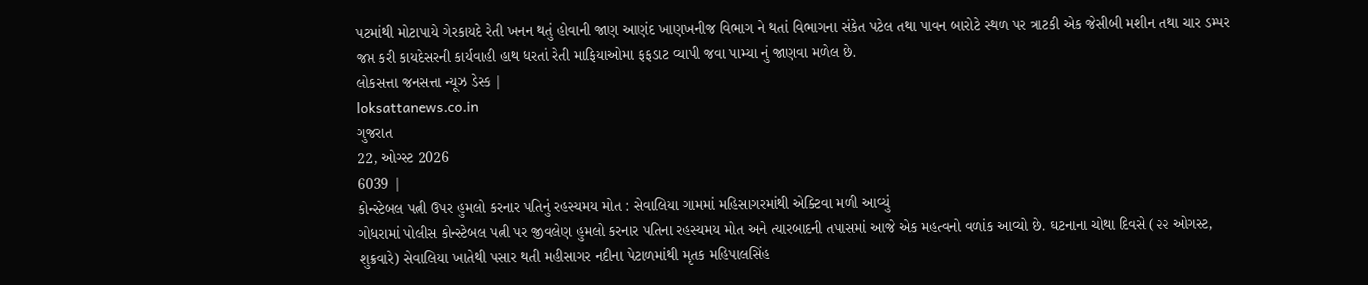પટમાંથી મોટાપાયે ગેરકાયદે રેતી ખનન થતું હોવાની જાણ આણંદ ખાણખનીજ વિભાગ ને થતાં વિભાગના સંકેત પટેલ તથા પાવન બારોટે સ્થળ પર ત્રાટકી એક જેસીબી મશીન તથા ચાર ડમ્પર જપ્ત કરી કાયદેસરની કાર્યવાહી હાથ ધરતાં રેતી માફિયાઓમા ફફડાટ વ્યાપી જવા પામ્યા નું જાણવા મળેલ છે.
લોકસત્તા જનસત્તા ન્યૂઝ ડેસ્ક |
loksattanews.co.in
ગુજરાત
22, ઓગ્સ્ટ 2026
6039 |
કોન્સ્ટેબલ પત્ની ઉપર હુમલો કરનાર પતિનું રહસ્યમય મોત : સેવાલિયા ગામમાં મહિસાગરમાંથી એક્ટિવા મળી આવ્યું
ગોધરામાં પોલીસ કોન્સ્ટેબલ પત્ની પર જીવલેણ હુમલો કરનાર પતિના રહસ્યમય મોત અને ત્યારબાદની તપાસમાં આજે એક મહત્વનો વળાંક આવ્યો છે. ઘટનાના ચોથા દિવસે (૨૨ ઓગસ્ટ, શુક્રવારે) સેવાલિયા ખાતેથી પસાર થતી મહીસાગર નદીના પેટાળમાંથી મૃતક મહિપાલસિંહ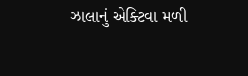ઝાલાનું એક્ટિવા મળી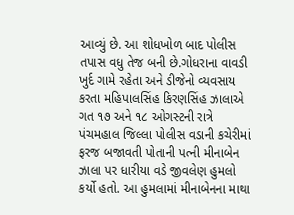આવ્યું છે. આ શોધખોળ બાદ પોલીસ તપાસ વધુ તેજ બની છે.ગોધરાના વાવડી ખુર્દ ગામે રહેતા અને ડીજેનો વ્યવસાય કરતા મહિપાલસિંહ કિરણસિંહ ઝાલાએ ગત ૧૭ અને ૧૮ ઓગસ્ટની રાત્રે પંચમહાલ જિલ્લા પોલીસ વડાની કચેરીમાં ફરજ બજાવતી પોતાની પત્ની મીનાબેન ઝાલા પર ધારીયા વડે જીવલેણ હુમલો કર્યો હતો. આ હુમલામાં મીનાબેનના માથા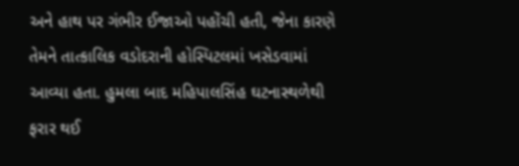અને હાથ પર ગંભીર ઈજાઓ પહોંચી હતી, જેના કારણે તેમને તાત્કાલિક વડોદરાની હોસ્પિટલમાં ખસેડવામાં આવ્યા હતા. હુમલા બાદ મહિપાલસિંહ ઘટનાસ્થળેથી ફરાર થઈ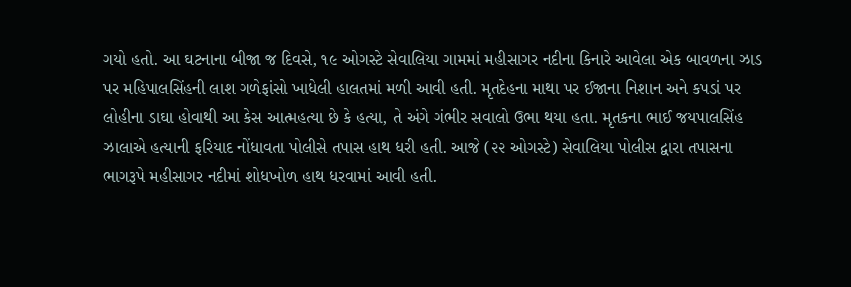ગયો હતો. આ ઘટનાના બીજા જ દિવસે, ૧૯ ઓગસ્ટે સેવાલિયા ગામમાં મહીસાગર નદીના કિનારે આવેલા એક બાવળના ઝાડ પર મહિપાલસિંહની લાશ ગળેફાંસો ખાધેલી હાલતમાં મળી આવી હતી. મૃતદેહના માથા પર ઈજાના નિશાન અને કપડાં પર લોહીના ડાઘા હોવાથી આ કેસ આત્મહત્યા છે કે હત્યા, તે અંગે ગંભીર સવાલો ઉભા થયા હતા. મૃતકના ભાઈ જયપાલસિંહ ઝાલાએ હત્યાની ફરિયાદ નોંધાવતા પોલીસે તપાસ હાથ ધરી હતી. આજે (૨૨ ઓગસ્ટે) સેવાલિયા પોલીસ દ્વારા તપાસના ભાગરૂપે મહીસાગર નદીમાં શોધખોળ હાથ ધરવામાં આવી હતી.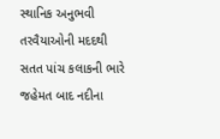સ્થાનિક અનુભવી તરવૈયાઓની મદદથી સતત પાંચ કલાકની ભારે જહેમત બાદ નદીના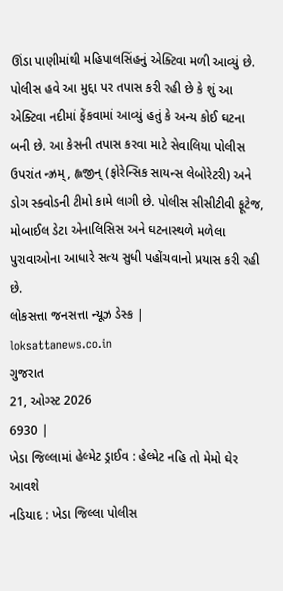ઊંડા પાણીમાંથી મહિપાલસિંહનું એક્ટિવા મળી આવ્યું છે. પોલીસ હવે આ મુદ્દા પર તપાસ કરી રહી છે કે શું આ એક્ટિવા નદીમાં ફેંકવામાં આવ્યું હતું કે અન્ય કોઈ ઘટના બની છે. આ કેસની તપાસ કરવા માટે સેવાલિયા પોલીસ ઉપરાંત ન્ઝ્રમ્, હ્લજીન્ (ફોરેન્સિક સાયન્સ લેબોરેટરી) અને ડોગ સ્ક્વોડની ટીમો કામે લાગી છે. પોલીસ સીસીટીવી ફૂટેજ, મોબાઈલ ડેટા એનાલિસિસ અને ઘટનાસ્થળે મળેલા પુરાવાઓના આધારે સત્ય સુધી પહોંચવાનો પ્રયાસ કરી રહી છે.
લોકસત્તા જનસત્તા ન્યૂઝ ડેસ્ક |
loksattanews.co.in
ગુજરાત
21, ઓગ્સ્ટ 2026
6930 |
ખેડા જિલ્લામાં હેલ્મેટ ડ્રાઈવ : હેલ્મેટ નહિ તો મેમો ઘેર આવશે
નડિયાદ : ખેડા જિલ્લા પોલીસ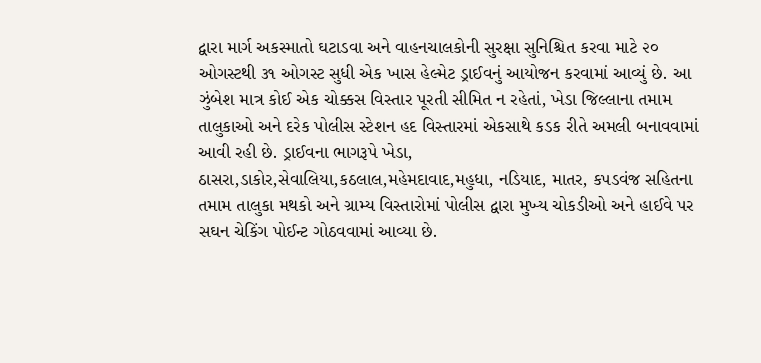દ્વારા માર્ગ અકસ્માતો ઘટાડવા અને વાહનચાલકોની સુરક્ષા સુનિશ્ચિત કરવા માટે ૨૦ ઓગસ્ટથી ૩૧ ઓગસ્ટ સુધી એક ખાસ હેલ્મેટ ડ્રાઈવનું આયોજન કરવામાં આવ્યું છે. આ ઝુંબેશ માત્ર કોઈ એક ચોક્કસ વિસ્તાર પૂરતી સીમિત ન રહેતાં, ખેડા જિલ્લાના તમામ તાલુકાઓ અને દરેક પોલીસ સ્ટેશન હદ વિસ્તારમાં એકસાથે કડક રીતે અમલી બનાવવામાં આવી રહી છે. ડ્રાઈવના ભાગરૂપે ખેડા, ઠાસરા,ડાકોર,સેવાલિયા,કઠલાલ,મહેમદાવાદ,મહુધા, નડિયાદ, માતર, કપડવંજ સહિતના તમામ તાલુકા મથકો અને ગ્રામ્ય વિસ્તારોમાં પોલીસ દ્વારા મુખ્ય ચોકડીઓ અને હાઈવે પર સઘન ચેકિંગ પોઈન્ટ ગોઠવવામાં આવ્યા છે.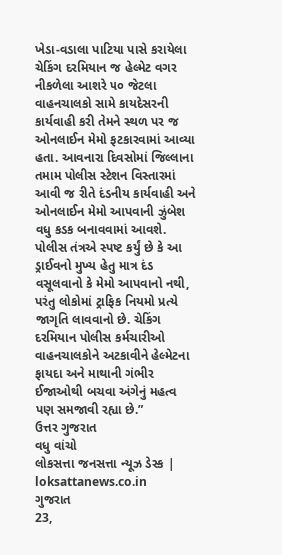ખેડા-વડાલા પાટિયા પાસે કરાયેલા ચેકિંગ દરમિયાન જ હેલ્મેટ વગર નીકળેલા આશરે ૫૦ જેટલા વાહનચાલકો સામે કાયદેસરની કાર્યવાહી કરી તેમને સ્થળ પર જ ઓનલાઈન મેમો ફટકારવામાં આવ્યા હતા. આવનારા દિવસોમાં જિલ્લાના તમામ પોલીસ સ્ટેશન વિસ્તારમાં આવી જ રીતે દંડનીય કાર્યવાહી અને ઓનલાઈન મેમો આપવાની ઝુંબેશ વધુ કડક બનાવવામાં આવશે. પોલીસ તંત્રએ સ્પષ્ટ કર્યું છે કે આ ડ્રાઈવનો મુખ્ય હેતુ માત્ર દંડ વસૂલવાનો કે મેમો આપવાનો નથી, પરંતુ લોકોમાં ટ્રાફિક નિયમો પ્રત્યે જાગૃતિ લાવવાનો છે. ચેકિંગ દરમિયાન પોલીસ કર્મચારીઓ વાહનચાલકોને અટકાવીને હેલ્મેટના ફાયદા અને માથાની ગંભીર ઈજાઓથી બચવા અંગેનું મહત્વ પણ સમજાવી રહ્યા છે.”
ઉત્તર ગુજરાત
વધુ વાંચો
લોકસત્તા જનસત્તા ન્યૂઝ ડેસ્ક |
loksattanews.co.in
ગુજરાત
23,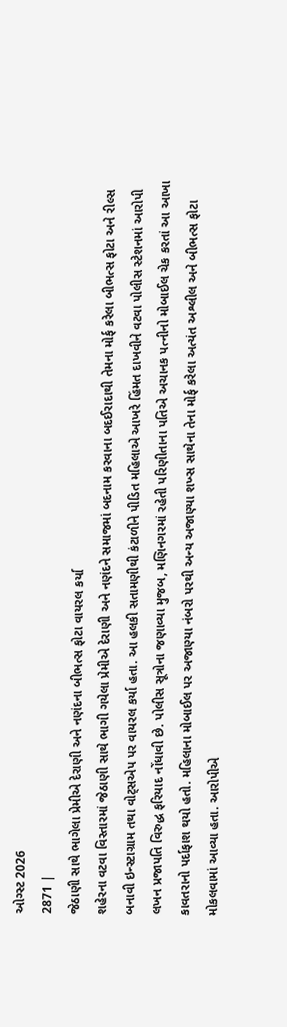ઓગ્સ્ટ 2026
2871 |
જેઠાણી સાથે ભાગેલા પ્રેમીએ દેરાણી અને નણંદના બીભત્સ ફોટા વાયરલ કર્યા
શહેરના વટવા વિસ્તારમાં જેઠાણી સાથે ભાગી ગયેલા પ્રેમીએ દેરાણી અને નણંદને સમાજમાં બદનામ કરવાના બદઈરાદાથી તેમના મોર્ફ કરેલા બીભત્સ ફોટા અને રીલ્સ બનાવી ઇન્સ્ટાગ્રામ તથા વોટ્સએપ પર વાયરલ કર્યા હતા. આ હલકી સતામણીથી કંટાળીને પીડિત મહિલાએ આખરે હિંમત દાખવીને વટવા પોલીસ સ્ટેશનમાં આરોપી લખન પ્રજાપતિ વિરુદ્ધ ફરિયાદ નોંધાવી છે. પોલીસ સૂત્રોના જણાવ્યા મુજબ, મણિનગરમાં રહેતી પરિણીતાના પતિએ અચાનક પત્નીનો મોબાઈલ ચેક કરતાં આ આખા કાવતરાનો પર્દાફાશ થયો હતો. મહિલાના મોબાઈલ પર અજાણ્યા નંબરો પરથી અન્ય અજાણ્યા શખ્સ સાથેના તેના મોર્ફ કરેલા અત્યંત અશ્લીલ અને બીભત્સ ફોટા મોકલવામાં આવ્યા હતા. આરોપીએ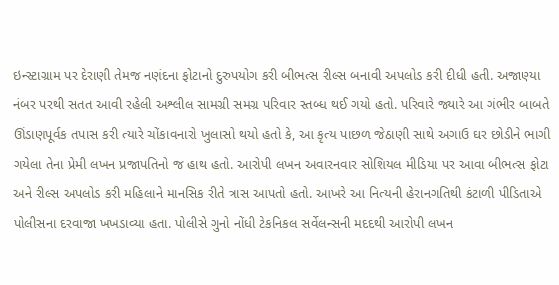ઇન્સ્ટાગ્રામ પર દેરાણી તેમજ નણંદના ફોટાનો દુરુપયોગ કરી બીભત્સ રીલ્સ બનાવી અપલોડ કરી દીધી હતી. અજાણ્યા નંબર પરથી સતત આવી રહેલી અશ્લીલ સામગ્રી સમગ્ર પરિવાર સ્તબ્ધ થઈ ગયો હતો. પરિવારે જ્યારે આ ગંભીર બાબતે ઊંડાણપૂર્વક તપાસ કરી ત્યારે ચોંકાવનારો ખુલાસો થયો હતો કે, આ કૃત્ય પાછળ જેઠાણી સાથે અગાઉ ઘર છોડીને ભાગી ગયેલા તેના પ્રેમી લખન પ્રજાપતિનો જ હાથ હતો. આરોપી લખન અવારનવાર સોશિયલ મીડિયા પર આવા બીભત્સ ફોટા અને રીલ્સ અપલોડ કરી મહિલાને માનસિક રીતે ત્રાસ આપતો હતો. આખરે આ નિત્યની હેરાનગતિથી કંટાળી પીડિતાએ પોલીસના દરવાજા ખખડાવ્યા હતા. પોલીસે ગુનો નોંધી ટેકનિકલ સર્વેલન્સની મદદથી આરોપી લખન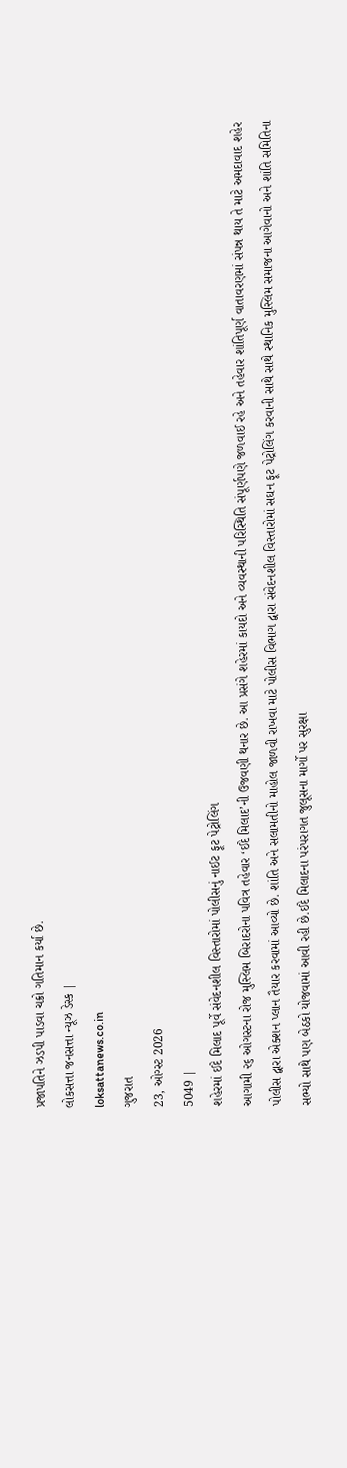પ્રજાપતિને ઝડપી પાડવા ચક્રો ગતિમાન કર્યા છે.
લોકસત્તા જનસત્તા ન્યૂઝ ડેસ્ક |
loksattanews.co.in
ગુજરાત
23, ઓગ્સ્ટ 2026
5049 |
શહેરમાં ઈદે મિલાદ પૂર્વે સંવેદનશીલ વિસ્તારોમાં પોલીસનું નાઈટ ફૂટ પેટ્રોલિંગ
આગામી ૨૬ ઓગસ્ટના રોજ મુસ્લિમ બિરાદરોના પવિત્ર તહેવાર ‘ઈદે મિલાદ’ની ઉજવણી થનાર છે. આ પ્રસંગે શહેરમાં કાયદો અને વ્યવસ્થાની પરિસ્થિતિ સંપૂર્ણપણે જળવાઈ રહે અને તહેવાર શાંતિપૂર્ણ વાતાવરણમાં સંપન્ન થાય તે માટે અમદાવાદ શહેર પોલીસ દ્વારા એક્શન પ્લાન તૈયાર કરવામાં આવ્યો છે. શાંતિ અને સલામતીનો માહોલ જાળવી રાખવા માટે પોલીસ વિભાગ દ્વારા સંવેદનશીલ વિસ્તારોમાં સઘન ફૂટ પેટ્રોલિંગ કરવાની સાથે સાથે સ્થાનિક મુસ્લિમ સમાજના આગેવાનો અને શાંતિ સમિતિના સભ્યો સાથે પણ બેઠકો યોજવામાં આવી રહી છે.ઈદે મિલાદના પરંપરાગત જુલૂસના માર્ગો પર સુરક્ષા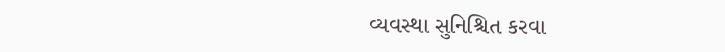વ્યવસ્થા સુનિશ્ચિત કરવા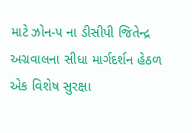માટે ઝોન-૫ ના ડીસીપી જિતેન્દ્ર અગ્રવાલના સીધા માર્ગદર્શન હેઠળ એક વિશેષ સુરક્ષા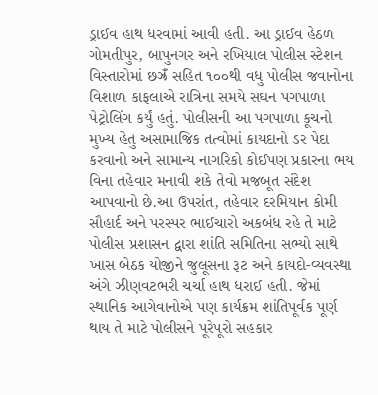ડ્રાઈવ હાથ ધરવામાં આવી હતી. આ ડ્રાઈવ હેઠળ ગોમતીપુર, બાપુનગર અને રખિયાલ પોલીસ સ્ટેશન વિસ્તારોમાં છઝ્રઁ સહિત ૧૦૦થી વધુ પોલીસ જવાનોના વિશાળ કાફલાએ રાત્રિના સમયે સઘન પગપાળા પેટ્રોલિંગ કર્યું હતું. પોલીસની આ પગપાળા કૂચનો મુખ્ય હેતુ અસામાજિક તત્વોમાં કાયદાનો ડર પેદા કરવાનો અને સામાન્ય નાગરિકો કોઈપણ પ્રકારના ભય વિના તહેવાર મનાવી શકે તેવો મજબૂત સંદેશ આપવાનો છે.આ ઉપરાંત, તહેવાર દરમિયાન કોમી સૌહાર્દ અને પરસ્પર ભાઈચારો અકબંધ રહે તે માટે પોલીસ પ્રશાસન દ્વારા શાંતિ સમિતિના સભ્યો સાથે ખાસ બેઠક યોજીને જુલૂસના રૂટ અને કાયદો-વ્યવસ્થા અંગે ઝીણવટભરી ચર્ચા હાથ ધરાઈ હતી. જેમાં સ્થાનિક આગેવાનોએ પણ કાર્યક્રમ શાંતિપૂર્વક પૂર્ણ થાય તે માટે પોલીસને પૂરેપૂરો સહકાર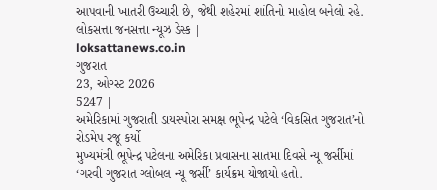આપવાની ખાતરી ઉચ્ચારી છે, જેથી શહેરમાં શાંતિનો માહોલ બનેલો રહે.
લોકસત્તા જનસત્તા ન્યૂઝ ડેસ્ક |
loksattanews.co.in
ગુજરાત
23, ઓગ્સ્ટ 2026
5247 |
અમેરિકામાં ગુજરાતી ડાયસ્પોરા સમક્ષ ભૂપેન્દ્ર પટેલે ‘વિકસિત ગુજરાત’નો રોડમેપ રજૂ કર્યો
મુખ્યમંત્રી ભૂપેન્દ્ર પટેલના અમેરિકા પ્રવાસના સાતમા દિવસે ન્યૂ જર્સીમાં ‘ગરવી ગુજરાત ગ્લોબલ ન્યૂ જર્સી’ કાર્યક્રમ યોજાયો હતો.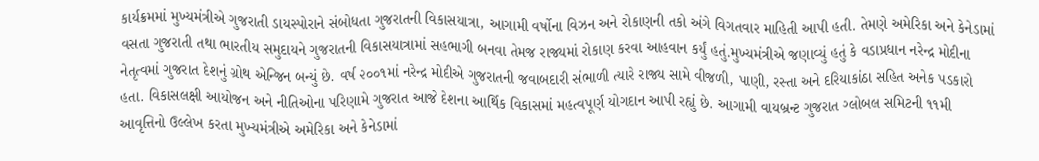કાર્યક્રમમાં મુખ્યમંત્રીએ ગુજરાતી ડાયસ્પોરાને સંબોધતા ગુજરાતની વિકાસયાત્રા, આગામી વર્ષોના વિઝન અને રોકાણની તકો અંગે વિગતવાર માહિતી આપી હતી. તેમણે અમેરિકા અને કેનેડામાં વસતા ગુજરાતી તથા ભારતીય સમુદાયને ગુજરાતની વિકાસયાત્રામાં સહભાગી બનવા તેમજ રાજ્યમાં રોકાણ કરવા આહવાન કર્યું હતું.મુખ્યમંત્રીએ જણાવ્યું હતું કે વડાપ્રધાન નરેન્દ્ર મોદીના નેતૃત્વમાં ગુજરાત દેશનું ગ્રોથ એન્જિન બન્યું છે. વર્ષ ૨૦૦૧માં નરેન્દ્ર મોદીએ ગુજરાતની જવાબદારી સંભાળી ત્યારે રાજ્ય સામે વીજળી, પાણી, રસ્તા અને દરિયાકાંઠા સહિત અનેક પડકારો હતા. વિકાસલક્ષી આયોજન અને નીતિઓના પરિણામે ગુજરાત આજે દેશના આર્થિક વિકાસમાં મહત્વપૂર્ણ યોગદાન આપી રહ્યું છે. આગામી વાયબ્રન્ટ ગુજરાત ગ્લોબલ સમિટની ૧૧મી આવૃત્તિનો ઉલ્લેખ કરતા મુખ્યમંત્રીએ અમેરિકા અને કેનેડામાં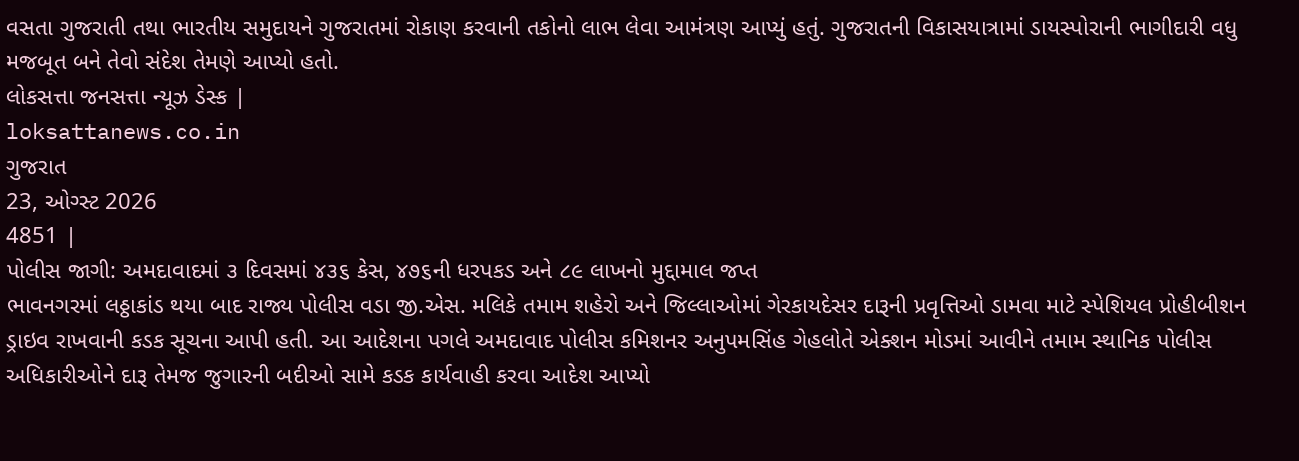વસતા ગુજરાતી તથા ભારતીય સમુદાયને ગુજરાતમાં રોકાણ કરવાની તકોનો લાભ લેવા આમંત્રણ આપ્યું હતું. ગુજરાતની વિકાસયાત્રામાં ડાયસ્પોરાની ભાગીદારી વધુ મજબૂત બને તેવો સંદેશ તેમણે આપ્યો હતો.
લોકસત્તા જનસત્તા ન્યૂઝ ડેસ્ક |
loksattanews.co.in
ગુજરાત
23, ઓગ્સ્ટ 2026
4851 |
પોલીસ જાગી: અમદાવાદમાં ૩ દિવસમાં ૪૩૬ કેસ, ૪૭૬ની ધરપકડ અને ૮૯ લાખનો મુદ્દામાલ જપ્ત
ભાવનગરમાં લઠ્ઠાકાંડ થયા બાદ રાજ્ય પોલીસ વડા જી.એસ. મલિકે તમામ શહેરો અને જિલ્લાઓમાં ગેરકાયદેસર દારૂની પ્રવૃત્તિઓ ડામવા માટે સ્પેશિયલ પ્રોહીબીશન ડ્રાઇવ રાખવાની કડક સૂચના આપી હતી. આ આદેશના પગલે અમદાવાદ પોલીસ કમિશનર અનુપમસિંહ ગેહલોતે એક્શન મોડમાં આવીને તમામ સ્થાનિક પોલીસ અધિકારીઓને દારૂ તેમજ જુગારની બદીઓ સામે કડક કાર્યવાહી કરવા આદેશ આપ્યો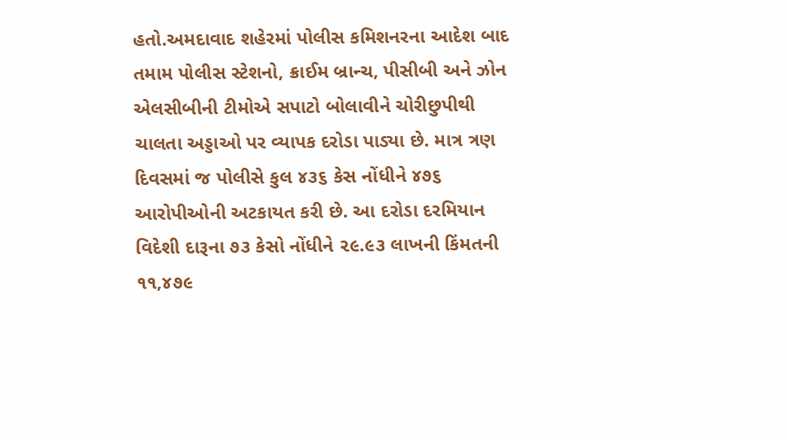હતો.અમદાવાદ શહેરમાં પોલીસ કમિશનરના આદેશ બાદ તમામ પોલીસ સ્ટેશનો, ક્રાઈમ બ્રાન્ચ, પીસીબી અને ઝોન એલસીબીની ટીમોએ સપાટો બોલાવીને ચોરીછુપીથી ચાલતા અડ્ડાઓ પર વ્યાપક દરોડા પાડ્યા છે. માત્ર ત્રણ દિવસમાં જ પોલીસે કુલ ૪૩૬ કેસ નોંધીને ૪૭૬ આરોપીઓની અટકાયત કરી છે. આ દરોડા દરમિયાન વિદેશી દારૂના ૭૩ કેસો નોંધીને ૨૯.૯૩ લાખની કિંમતની ૧૧,૪૭૯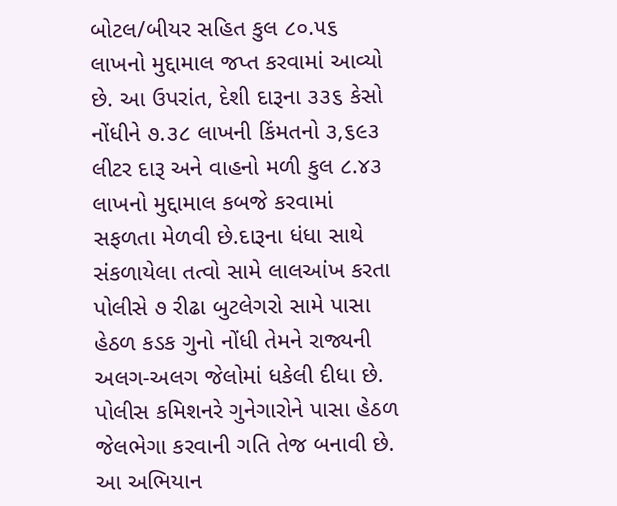બોટલ/બીયર સહિત કુલ ૮૦.૫૬ લાખનો મુદ્દામાલ જપ્ત કરવામાં આવ્યો છે. આ ઉપરાંત, દેશી દારૂના ૩૩૬ કેસો નોંધીને ૭.૩૮ લાખની કિંમતનો ૩,૬૯૩ લીટર દારૂ અને વાહનો મળી કુલ ૮.૪૩ લાખનો મુદ્દામાલ કબજે કરવામાં સફળતા મેળવી છે.દારૂના ધંધા સાથે સંકળાયેલા તત્વો સામે લાલઆંખ કરતા પોલીસે ૭ રીઢા બુટલેગરો સામે પાસા હેઠળ કડક ગુનો નોંધી તેમને રાજ્યની અલગ-અલગ જેલોમાં ધકેલી દીધા છે. પોલીસ કમિશનરે ગુનેગારોને પાસા હેઠળ જેલભેગા કરવાની ગતિ તેજ બનાવી છે. આ અભિયાન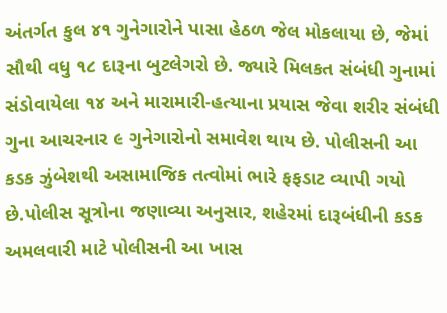અંતર્ગત કુલ ૪૧ ગુનેગારોને પાસા હેઠળ જેલ મોકલાયા છે, જેમાં સૌથી વધુ ૧૮ દારૂના બુટલેગરો છે. જ્યારે મિલકત સંબંધી ગુનામાં સંડોવાયેલા ૧૪ અને મારામારી-હત્યાના પ્રયાસ જેવા શરીર સંબંધી ગુના આચરનાર ૯ ગુનેગારોનો સમાવેશ થાય છે. પોલીસની આ કડક ઝુંબેશથી અસામાજિક તત્વોમાં ભારે ફફડાટ વ્યાપી ગયો છે.પોલીસ સૂત્રોના જણાવ્યા અનુસાર, શહેરમાં દારૂબંધીની કડક અમલવારી માટે પોલીસની આ ખાસ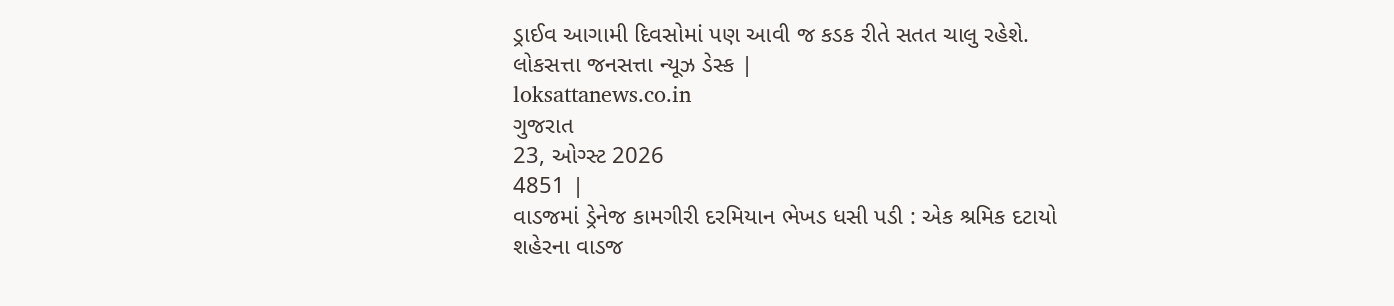ડ્રાઈવ આગામી દિવસોમાં પણ આવી જ કડક રીતે સતત ચાલુ રહેશે.
લોકસત્તા જનસત્તા ન્યૂઝ ડેસ્ક |
loksattanews.co.in
ગુજરાત
23, ઓગ્સ્ટ 2026
4851 |
વાડજમાં ડ્રેનેજ કામગીરી દરમિયાન ભેખડ ધસી પડી : એક શ્રમિક દટાયો
શહેરના વાડજ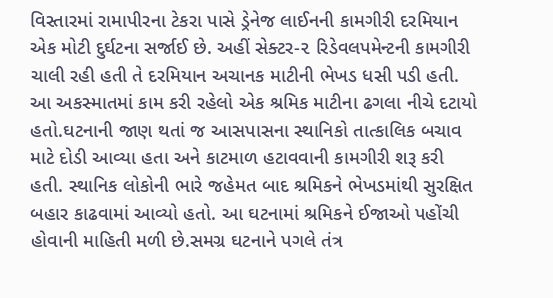વિસ્તારમાં રામાપીરના ટેકરા પાસે ડ્રેનેજ લાઈનની કામગીરી દરમિયાન એક મોટી દુર્ઘટના સર્જાઈ છે. અહીં સેક્ટર-૨ રિડેવલપમેન્ટની કામગીરી ચાલી રહી હતી તે દરમિયાન અચાનક માટીની ભેખડ ધસી પડી હતી. આ અકસ્માતમાં કામ કરી રહેલો એક શ્રમિક માટીના ઢગલા નીચે દટાયો હતો.ઘટનાની જાણ થતાં જ આસપાસના સ્થાનિકો તાત્કાલિક બચાવ માટે દોડી આવ્યા હતા અને કાટમાળ હટાવવાની કામગીરી શરૂ કરી હતી. સ્થાનિક લોકોની ભારે જહેમત બાદ શ્રમિકને ભેખડમાંથી સુરક્ષિત બહાર કાઢવામાં આવ્યો હતો. આ ઘટનામાં શ્રમિકને ઈજાઓ પહોંચી હોવાની માહિતી મળી છે.સમગ્ર ઘટનાને પગલે તંત્ર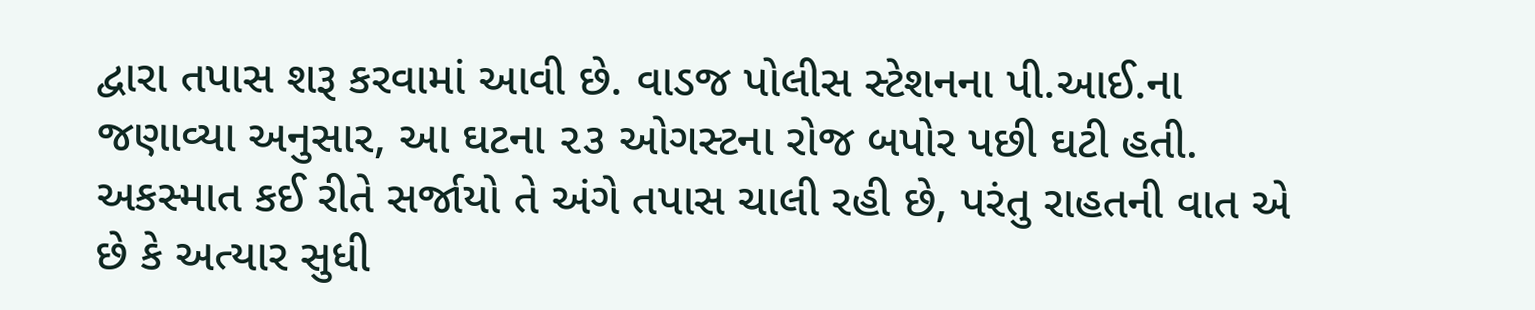દ્વારા તપાસ શરૂ કરવામાં આવી છે. વાડજ પોલીસ સ્ટેશનના પી.આઈ.ના જણાવ્યા અનુસાર, આ ઘટના ૨૩ ઓગસ્ટના રોજ બપોર પછી ઘટી હતી. અકસ્માત કઈ રીતે સર્જાયો તે અંગે તપાસ ચાલી રહી છે, પરંતુ રાહતની વાત એ છે કે અત્યાર સુધી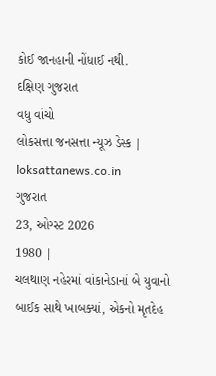કોઈ જાનહાની નોંધાઈ નથી.
દક્ષિણ ગુજરાત
વધુ વાંચો
લોકસત્તા જનસત્તા ન્યૂઝ ડેસ્ક |
loksattanews.co.in
ગુજરાત
23, ઓગ્સ્ટ 2026
1980 |
ચલથાણ નહેરમાં વાંકાનેડાનાં બે યુવાનો બાઈક સાથે ખાબક્યાં, એકનો મૃતદેહ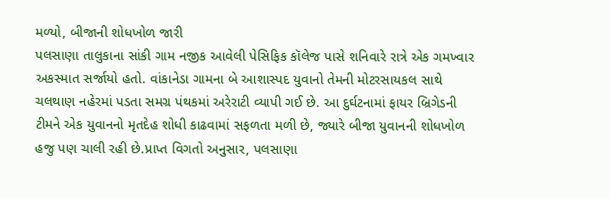મળ્યો, બીજાની શોધખોળ જારી
પલસાણા તાલુકાના સાંકી ગામ નજીક આવેલી પેસિફિક કૉલેજ પાસે શનિવારે રાત્રે એક ગમખ્વાર અકસ્માત સર્જાયો હતો. વાંકાનેડા ગામના બે આશાસ્પદ યુવાનો તેમની મોટરસાયકલ સાથે ચલથાણ નહેરમાં પડતા સમગ્ર પંથકમાં અરેરાટી વ્યાપી ગઈ છે. આ દુર્ઘટનામાં ફાયર બ્રિગેડની ટીમને એક યુવાનનો મૃતદેહ શોધી કાઢવામાં સફળતા મળી છે, જ્યારે બીજા યુવાનની શોધખોળ હજુ પણ ચાલી રહી છે.પ્રાપ્ત વિગતો અનુસાર, પલસાણા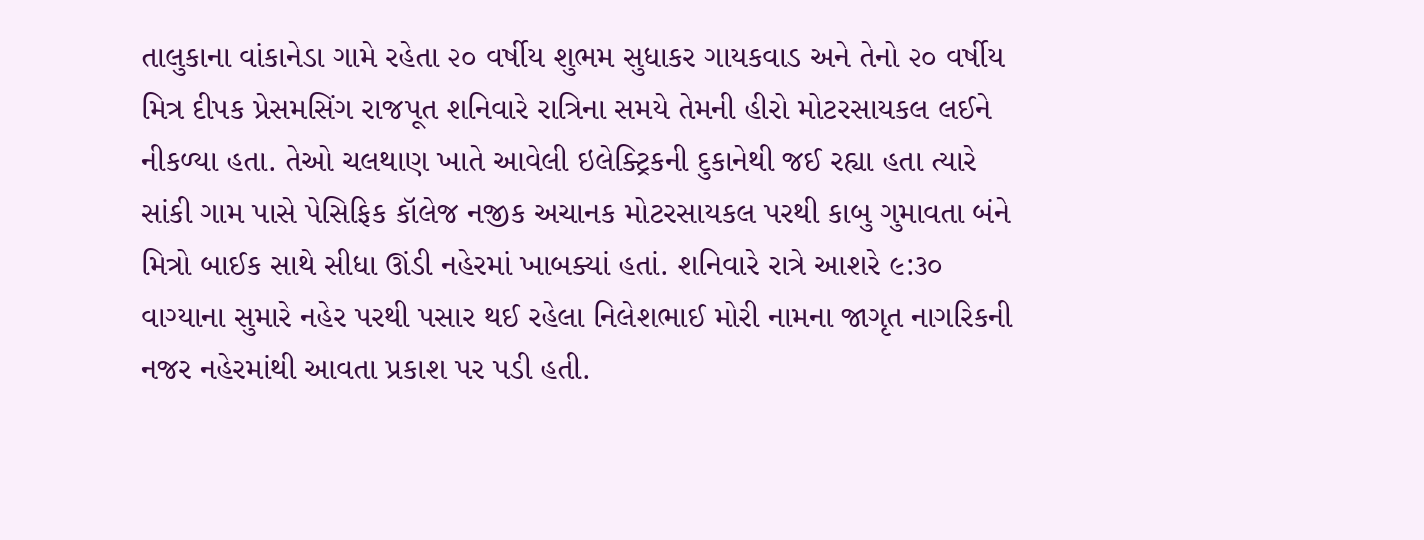તાલુકાના વાંકાનેડા ગામે રહેતા ૨૦ વર્ષીય શુભમ સુધાકર ગાયકવાડ અને તેનો ૨૦ વર્ષીય મિત્ર દીપક પ્રેસમસિંગ રાજપૂત શનિવારે રાત્રિના સમયે તેમની હીરો મોટરસાયકલ લઈને નીકળ્યા હતા. તેઓ ચલથાણ ખાતે આવેલી ઇલેક્ટ્રિકની દુકાનેથી જઈ રહ્યા હતા ત્યારે સાંકી ગામ પાસે પેસિફિક કૉલેજ નજીક અચાનક મોટરસાયકલ પરથી કાબુ ગુમાવતા બંને મિત્રો બાઈક સાથે સીધા ઊંડી નહેરમાં ખાબક્યાં હતાં. શનિવારે રાત્રે આશરે ૯:૩૦ વાગ્યાના સુમારે નહેર પરથી પસાર થઈ રહેલા નિલેશભાઈ મોરી નામના જાગૃત નાગરિકની નજર નહેરમાંથી આવતા પ્રકાશ પર પડી હતી.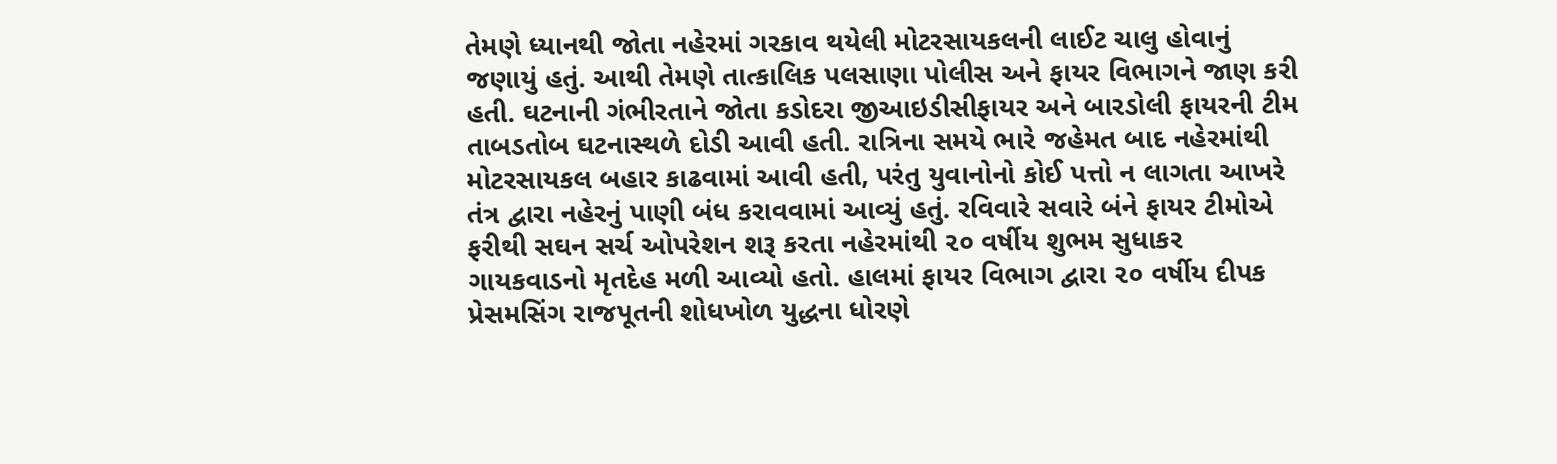તેમણે ધ્યાનથી જોતા નહેરમાં ગરકાવ થયેલી મોટરસાયકલની લાઈટ ચાલુ હોવાનું જણાયું હતું. આથી તેમણે તાત્કાલિક પલસાણા પોલીસ અને ફાયર વિભાગને જાણ કરી હતી. ઘટનાની ગંભીરતાને જોતા કડોદરા જીઆઇડીસીફાયર અને બારડોલી ફાયરની ટીમ તાબડતોબ ઘટનાસ્થળે દોડી આવી હતી. રાત્રિના સમયે ભારે જહેમત બાદ નહેરમાંથી મોટરસાયકલ બહાર કાઢવામાં આવી હતી, પરંતુ યુવાનોનો કોઈ પત્તો ન લાગતા આખરે તંત્ર દ્વારા નહેરનું પાણી બંધ કરાવવામાં આવ્યું હતું. રવિવારે સવારે બંને ફાયર ટીમોએ ફરીથી સઘન સર્ચ ઓપરેશન શરૂ કરતા નહેરમાંથી ૨૦ વર્ષીય શુભમ સુધાકર ગાયકવાડનો મૃતદેહ મળી આવ્યો હતો. હાલમાં ફાયર વિભાગ દ્વારા ૨૦ વર્ષીય દીપક પ્રેસમસિંગ રાજપૂતની શોધખોળ યુદ્ધના ધોરણે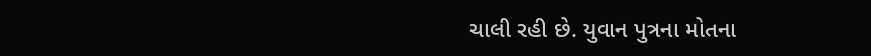ચાલી રહી છે. યુવાન પુત્રના મોતના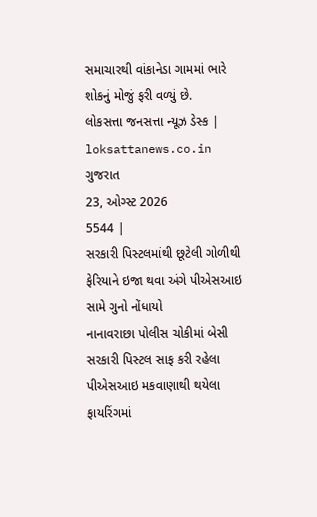સમાચારથી વાંકાનેડા ગામમાં ભારે શોકનું મોજું ફરી વળ્યું છે.
લોકસત્તા જનસત્તા ન્યૂઝ ડેસ્ક |
loksattanews.co.in
ગુજરાત
23, ઓગ્સ્ટ 2026
5544 |
સરકારી પિસ્ટલમાંથી છૂટેલી ગોળીથી ફેરિયાને ઇજા થવા અંગે પીએસઆઇ સામે ગુનો નોંધાયો
નાનાવરાછા પોલીસ ચોકીમાં બેસી સરકારી પિસ્ટલ સાફ કરી રહેલા પીએસઆઇ મકવાણાથી થયેલા ફાયરિંગમાં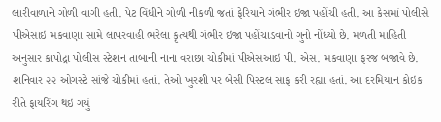લારીવાળાને ગોળી વાગી હતી. પેટ વિંધીને ગોળી નીકળી જતાં ફેરિયાને ગંભીર ઇજા પહોંચી હતી. આ કેસમાં પોલીસે પીએસાઇ મકવાણા સામે લાપરવાહી ભરેલા કૃત્યથી ગંભીર ઇજા પહોંચાડવાનો ગુનો નોંધ્યો છે. મળતી માહિતી અનુસાર કાપોદ્રા પોલીસ સ્ટેશન તાબાની નાના વરાછા ચોકીમાં પીએસઆઇ પી. એસ. મકવાણા ફરજ બજાવે છે. શનિવાર ૨૨ ઓગસ્ટે સાંજે ચોકીમાં હતાં. તેઓ ખુરશી પર બેસી પિસ્ટલ સાફ કરી રહ્યા હતાં. આ દરમિયાન કોઇક રીતે ફાયરિંગ થઇ ગયું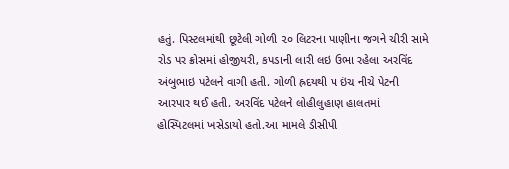હતું. પિસ્ટલમાંથી છૂટેલી ગોળી ૨૦ લિટરના પાણીના જગને ચીરી સામે રોડ પર ક્રોસમાં હોજીયરી, કપડાની લારી લઇ ઉભા રહેલા અરવિંદ અંબુભાઇ પટેલને વાગી હતી. ગોળી હ્રદયથી ૫ ઇંચ નીચે પેટની આરપાર થઈ હતી. અરવિંદ પટેલને લોહીલુહાણ હાલતમાં હોસ્પિટલમાં ખસેડાયો હતો.આ મામલે ડીસીપી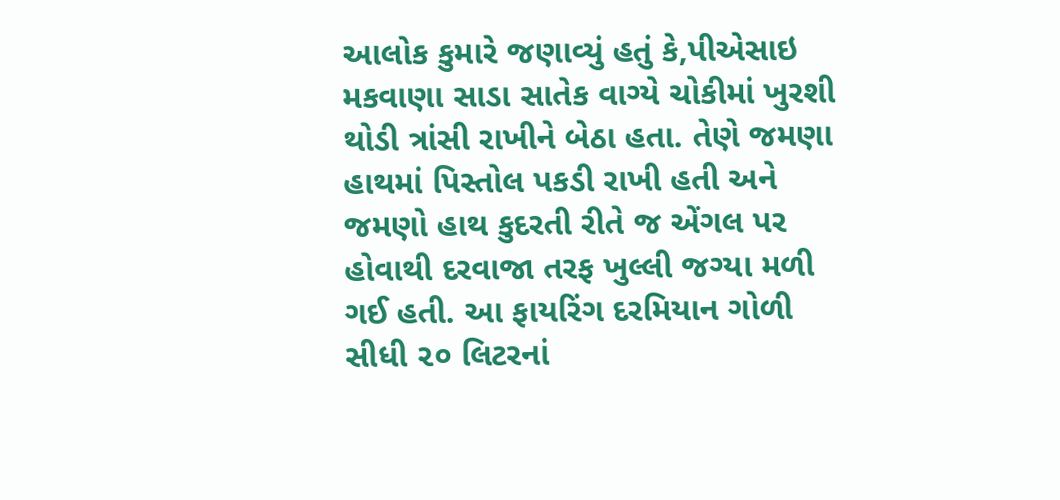આલોક કુમારે જણાવ્યું હતું કે,પીએસાઇ મકવાણા સાડા સાતેક વાગ્યે ચોકીમાં ખુરશી થોડી ત્રાંસી રાખીને બેઠા હતા. તેણે જમણા હાથમાં પિસ્તોલ પકડી રાખી હતી અને જમણો હાથ કુદરતી રીતે જ એંગલ પર હોવાથી દરવાજા તરફ ખુલ્લી જગ્યા મળી ગઈ હતી. આ ફાયરિંગ દરમિયાન ગોળી સીધી ૨૦ લિટરનાં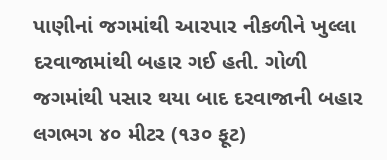પાણીનાં જગમાંથી આરપાર નીકળીને ખુલ્લા દરવાજામાંથી બહાર ગઈ હતી. ગોળી જગમાંથી પસાર થયા બાદ દરવાજાની બહાર લગભગ ૪૦ મીટર (૧૩૦ ફૂટ)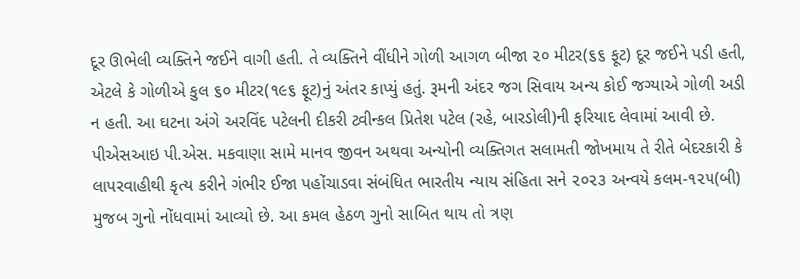દૂર ઊભેલી વ્યક્તિને જઈને વાગી હતી. તે વ્યક્તિને વીંધીને ગોળી આગળ બીજા ૨૦ મીટર(૬૬ ફૂટ) દૂર જઈને પડી હતી, એટલે કે ગોળીએ કુલ ૬૦ મીટર(૧૯૬ ફૂટ)નું અંતર કાપ્યું હતું. રૂમની અંદર જગ સિવાય અન્ય કોઈ જગ્યાએ ગોળી અડી ન હતી. આ ઘટના અંગે અરવિંદ પટેલની દીકરી ટ્વીન્કલ પ્રિતેશ પટેલ (રહે, બારડોલી)ની ફરિયાદ લેવામાં આવી છે. પીએસઆઇ પી.એસ. મકવાણા સામે માનવ જીવન અથવા અન્યોની વ્યક્તિગત સલામતી જોખમાય તે રીતે બેદરકારી કે લાપરવાહીથી કૃત્ય કરીને ગંભીર ઈજા પહોંચાડવા સંબંધિત ભારતીય ન્યાય સંહિતા સને ૨૦૨૩ અન્વયે કલમ-૧૨૫(બી) મુજબ ગુનો નોંધવામાં આવ્યો છે. આ કમલ હેઠળ ગુનો સાબિત થાય તો ત્રણ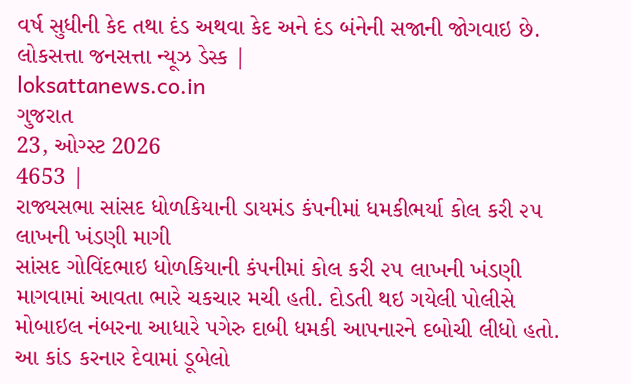વર્ષ સુધીની કેદ તથા દંડ અથવા કેદ અને દંડ બંનેની સજાની જોગવાઇ છે.
લોકસત્તા જનસત્તા ન્યૂઝ ડેસ્ક |
loksattanews.co.in
ગુજરાત
23, ઓગ્સ્ટ 2026
4653 |
રાજ્યસભા સાંસદ ધોળકિયાની ડાયમંડ કંપનીમાં ધમકીભર્યા કોલ કરી ૨૫ લાખની ખંડણી માગી
સાંસદ ગોવિંદભાઇ ધોળકિયાની કંપનીમાં કોલ કરી ૨૫ લાખની ખંડણી માગવામાં આવતા ભારે ચકચાર મચી હતી. દોડતી થઇ ગયેલી પોલીસે મોબાઇલ નંબરના આધારે પગેરુ દાબી ધમકી આપનારને દબોચી લીધો હતો. આ કાંડ કરનાર દેવામાં ડૂબેલો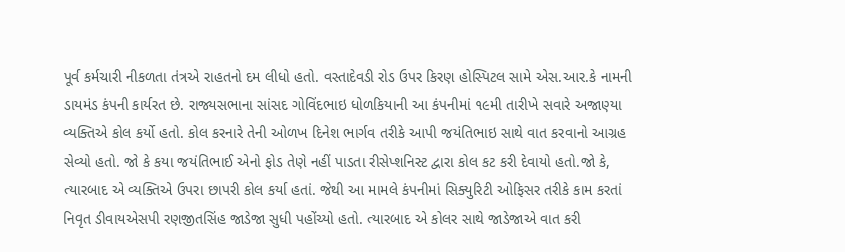પૂર્વ કર્મચારી નીકળતા તંત્રએ રાહતનો દમ લીધો હતો. વસ્તાદેવડી રોડ ઉપર કિરણ હોસ્પિટલ સામે એસ.આર.કે નામની ડાયમંડ કંપની કાર્યરત છે. રાજ્યસભાના સાંસદ ગોવિંદભાઇ ધોળકિયાની આ કંપનીમાં ૧૯મી તારીખે સવારે અજાણ્યા વ્યક્તિએ કોલ કર્યો હતો. કોલ કરનારે તેની ઓળખ દિનેશ ભાર્ગવ તરીકે આપી જયંતિભાઇ સાથે વાત કરવાનો આગ્રહ સેવ્યો હતો. જો કે કયા જયંતિભાઈ એનો ફોડ તેણે નહીં પાડતા રીસેપ્શનિસ્ટ દ્વારા કોલ કટ કરી દેવાયો હતો.જો કે, ત્યારબાદ એ વ્યક્તિએ ઉપરા છાપરી કોલ કર્યા હતાં. જેથી આ મામલે કંપનીમાં સિક્યુરિટી ઓફિસર તરીકે કામ કરતાં નિવૃત ડીવાયએસપી રણજીતસિંહ જાડેજા સુધી પહોંચ્યો હતો. ત્યારબાદ એ કોલર સાથે જાડેજાએ વાત કરી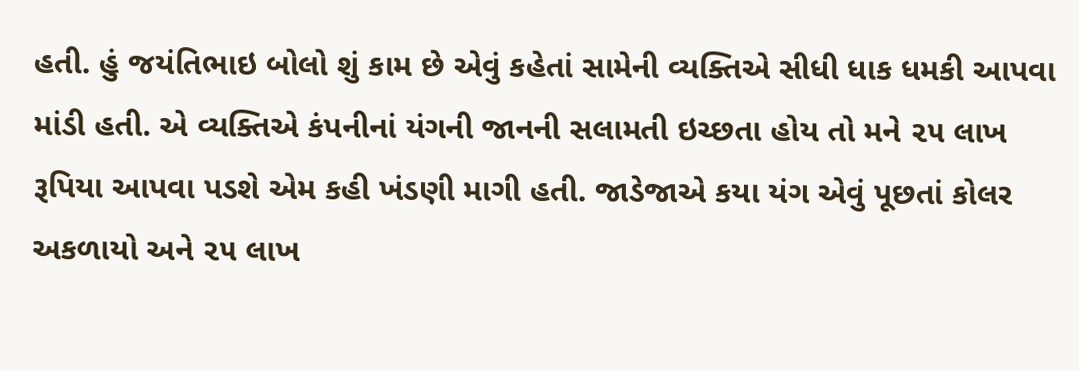હતી. હું જયંતિભાઇ બોલો શું કામ છે એવું કહેતાં સામેની વ્યક્તિએ સીધી ધાક ધમકી આપવા માંડી હતી. એ વ્યક્તિએ કંપનીનાં યંગની જાનની સલામતી ઇચ્છતા હોય તો મને ૨૫ લાખ રૂપિયા આપવા પડશે એમ કહી ખંડણી માગી હતી. જાડેજાએ કયા યંગ એવું પૂછતાં કોલર અકળાયો અને ૨૫ લાખ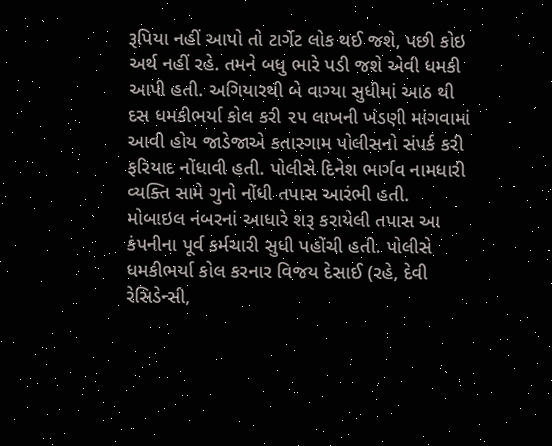રૂપિયા નહીં આપો તો ટાર્ગેટ લોક થઈ જશે, પછી કોઇ અર્થ નહીં રહે. તમને બધુ ભારે પડી જશે એવી ધમકી આપી હતી. અગિયારથી બે વાગ્યા સુધીમાં આઠ થી દસ ધમકીભર્યા કોલ કરી ૨૫ લાખની ખંડણી માંગવામાં આવી હોય જાડેજાએ કતારગામ પોલીસનો સંપર્ક કરી ફરિયાદ નોંધાવી હતી. પોલીસે દિનેશ ભાર્ગવ નામધારી વ્યક્તિ સામે ગુનો નોંધી તપાસ આરંભી હતી. મોબાઇલ નંબરનાં આધારે શરૂ કરાયેલી તપાસ આ કંપનીના પૂર્વ કર્મચારી સુધી પહોંચી હતી. પોલીસે ધમકીભર્યા કોલ કરનાર વિજય દેસાઈ (રહે, દેવી રેસિડેન્સી,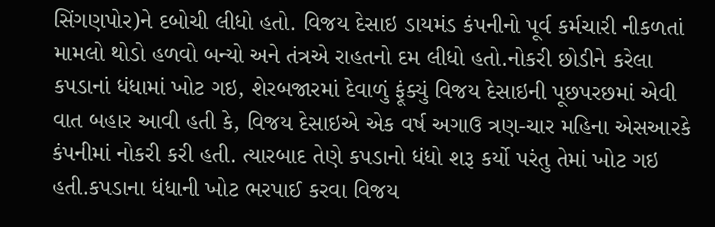સિંગણપોર)ને દબોચી લીધો હતો. વિજય દેસાઇ ડાયમંડ કંપનીનો પૂર્વ કર્મચારી નીકળતાં મામલો થોડો હળવો બન્યો અને તંત્રએ રાહતનો દમ લીધો હતો.નોકરી છોડીને કરેલા કપડાનાં ધંધામાં ખોટ ગઇ, શેરબજારમાં દેવાળું ફૂંક્યું વિજય દેસાઇની પૂછપરછમાં એવી વાત બહાર આવી હતી કે, વિજય દેસાઇએ એક વર્ષ અગાઉ ત્રણ-ચાર મહિના એસઆરકે કંપનીમાં નોકરી કરી હતી. ત્યારબાદ તેણે કપડાનો ધંધો શરૂ કર્યો પરંતુ તેમાં ખોટ ગઇ હતી.કપડાના ધંધાની ખોટ ભરપાઈ કરવા વિજય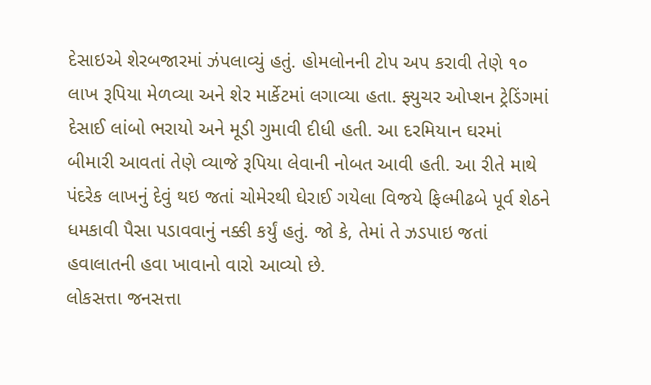દેસાઇએ શેરબજારમાં ઝંપલાવ્યું હતું. હોમલોનની ટોપ અપ કરાવી તેણે ૧૦ લાખ રૂપિયા મેળવ્યા અને શેર માર્કેટમાં લગાવ્યા હતા. ફ્યુચર ઓપ્શન ટ્રેડિંગમાં દેસાઈ લાંબો ભરાયો અને મૂડી ગુમાવી દીધી હતી. આ દરમિયાન ઘરમાં બીમારી આવતાં તેણે વ્યાજે રૂપિયા લેવાની નોબત આવી હતી. આ રીતે માથે પંદરેક લાખનું દેવું થઇ જતાં ચોમેરથી ઘેરાઈ ગયેલા વિજયે ફિલ્મીઢબે પૂર્વ શેઠને ધમકાવી પૈસા પડાવવાનું નક્કી કર્યું હતું. જો કે, તેમાં તે ઝડપાઇ જતાં હવાલાતની હવા ખાવાનો વારો આવ્યો છે.
લોકસત્તા જનસત્તા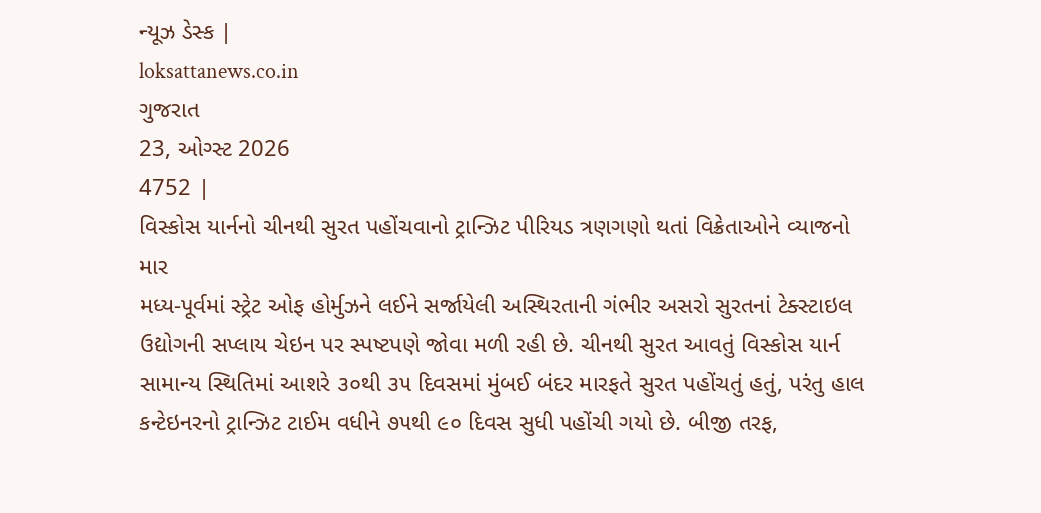ન્યૂઝ ડેસ્ક |
loksattanews.co.in
ગુજરાત
23, ઓગ્સ્ટ 2026
4752 |
વિસ્કોસ યાર્નનો ચીનથી સુરત પહોંચવાનો ટ્રાન્ઝિટ પીરિયડ ત્રણગણો થતાં વિક્રેતાઓને વ્યાજનો માર
મધ્ય-પૂર્વમાં સ્ટ્રેટ ઓફ હોર્મુઝને લઈને સર્જાયેલી અસ્થિરતાની ગંભીર અસરો સુરતનાં ટેક્સ્ટાઇલ ઉદ્યોગની સપ્લાય ચેઇન પર સ્પષ્ટપણે જોવા મળી રહી છે. ચીનથી સુરત આવતું વિસ્કોસ યાર્ન સામાન્ય સ્થિતિમાં આશરે ૩૦થી ૩૫ દિવસમાં મુંબઈ બંદર મારફતે સુરત પહોંચતું હતું, પરંતુ હાલ કન્ટેઇનરનો ટ્રાન્ઝિટ ટાઈમ વધીને ૭૫થી ૯૦ દિવસ સુધી પહોંચી ગયો છે. બીજી તરફ,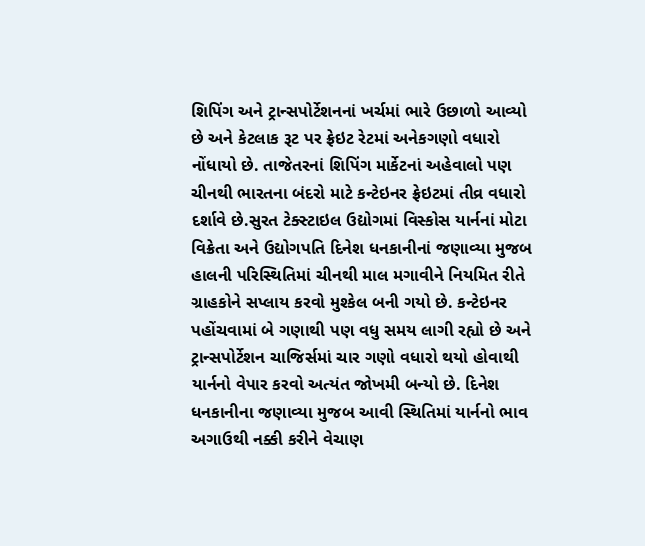શિપિંગ અને ટ્રાન્સપોર્ટેશનનાં ખર્ચમાં ભારે ઉછાળો આવ્યો છે અને કેટલાક રૂટ પર ફ્રેઇટ રેટમાં અનેકગણો વધારો નોંધાયો છે. તાજેતરનાં શિપિંગ માર્કેટનાં અહેવાલો પણ ચીનથી ભારતના બંદરો માટે કન્ટેઇનર ફ્રેઇટમાં તીવ્ર વધારો દર્શાવે છે.સુરત ટેક્સ્ટાઇલ ઉદ્યોગમાં વિસ્કોસ યાર્નનાં મોટા વિક્રેતા અને ઉદ્યોગપતિ દિનેશ ધનકાનીનાં જણાવ્યા મુજબ હાલની પરિસ્થિતિમાં ચીનથી માલ મગાવીને નિયમિત રીતે ગ્રાહકોને સપ્લાય કરવો મુશ્કેલ બની ગયો છે. કન્ટેઇનર પહોંચવામાં બે ગણાથી પણ વધુ સમય લાગી રહ્યો છે અને ટ્રાન્સપોર્ટેશન ચાજિર્સમાં ચાર ગણો વધારો થયો હોવાથી યાર્નનો વેપાર કરવો અત્યંત જોખમી બન્યો છે. દિનેશ ધનકાનીના જણાવ્યા મુજબ આવી સ્થિતિમાં યાર્નનો ભાવ અગાઉથી નક્કી કરીને વેચાણ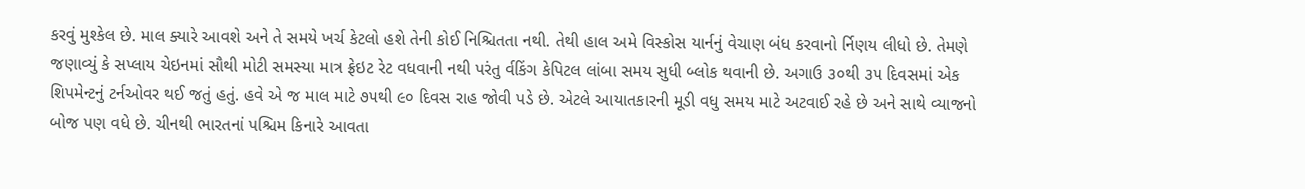કરવું મુશ્કેલ છે. માલ ક્યારે આવશે અને તે સમયે ખર્ચ કેટલો હશે તેની કોઈ નિશ્ચિતતા નથી. તેથી હાલ અમે વિસ્કોસ યાર્નનું વેચાણ બંધ કરવાનો ર્નિણય લીધો છે. તેમણે જણાવ્યું કે સપ્લાય ચેઇનમાં સૌથી મોટી સમસ્યા માત્ર ફ્રેઇટ રેટ વધવાની નથી પરંતુ ર્વકિંગ કેપિટલ લાંબા સમય સુધી બ્લોક થવાની છે. અગાઉ ૩૦થી ૩૫ દિવસમાં એક શિપમેન્ટનું ટર્નઓવર થઈ જતું હતું. હવે એ જ માલ માટે ૭૫થી ૯૦ દિવસ રાહ જોવી પડે છે. એટલે આયાતકારની મૂડી વધુ સમય માટે અટવાઈ રહે છે અને સાથે વ્યાજનો બોજ પણ વધે છે. ચીનથી ભારતનાં પશ્ચિમ કિનારે આવતા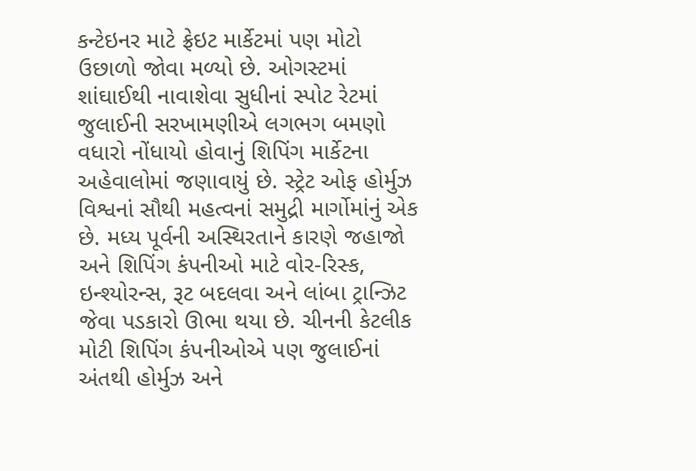કન્ટેઇનર માટે ફ્રેઇટ માર્કેટમાં પણ મોટો ઉછાળો જોવા મળ્યો છે. ઓગસ્ટમાં શાંઘાઈથી નાવાશેવા સુધીનાં સ્પોટ રેટમાં જુલાઈની સરખામણીએ લગભગ બમણો વધારો નોંધાયો હોવાનું શિપિંગ માર્કેટના અહેવાલોમાં જણાવાયું છે. સ્ટ્રેટ ઓફ હોર્મુઝ વિશ્વનાં સૌથી મહત્વનાં સમુદ્રી માર્ગોમાંનું એક છે. મધ્ય પૂર્વની અસ્થિરતાને કારણે જહાજો અને શિપિંગ કંપનીઓ માટે વોર-રિસ્ક, ઇન્શ્યોરન્સ, રૂટ બદલવા અને લાંબા ટ્રાન્ઝિટ જેવા પડકારો ઊભા થયા છે. ચીનની કેટલીક મોટી શિપિંગ કંપનીઓએ પણ જુલાઈનાં અંતથી હોર્મુઝ અને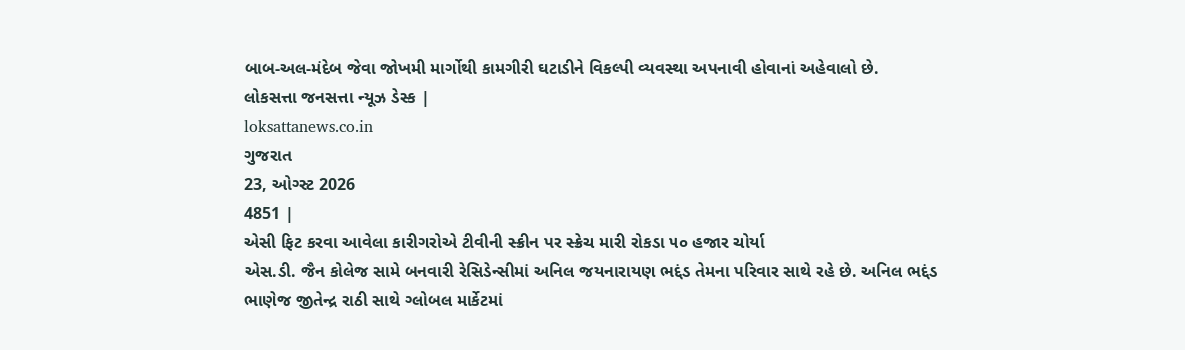બાબ-અલ-મંદેબ જેવા જોખમી માર્ગોથી કામગીરી ઘટાડીને વિકલ્પી વ્યવસ્થા અપનાવી હોવાનાં અહેવાલો છે.
લોકસત્તા જનસત્તા ન્યૂઝ ડેસ્ક |
loksattanews.co.in
ગુજરાત
23, ઓગ્સ્ટ 2026
4851 |
એસી ફિટ કરવા આવેલા કારીગરોએ ટીવીની સ્ક્રીન પર સ્ક્રેચ મારી રોકડા ૫૦ હજાર ચોર્યા
એસ.ડી. જૈન કોલેજ સામે બનવારી રેસિડેન્સીમાં અનિલ જયનારાયણ ભદ્દંડ તેમના પરિવાર સાથે રહે છે. અનિલ ભદ્દંડ ભાણેજ જીતેન્દ્ર રાઠી સાથે ગ્લોબલ માર્કેટમાં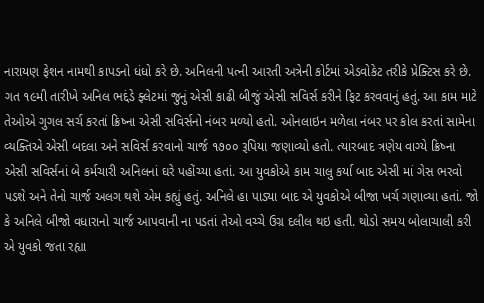નારાયણ ફેશન નામથી કાપડનો ધંધો કરે છે. અનિલની પત્ની આરતી અત્રેની કોર્ટમાં એડવોકેટ તરીકે પ્રેક્ટિસ કરે છે. ગત ૧૯મી તારીખે અનિલ ભદ્દંડે ફ્લેટમાં જુનું એસી કાઢી બીજું એસી સવિર્સ કરીને ફિટ કરવવાનું હતું. આ કામ માટે તેઓએ ગુગલ સર્ચ કરતાં ક્રિષ્ના એસી સવિર્સનો નંબર મળ્યો હતો. ઓનલાઇન મળેલા નંબર પર કોલ કરતાં સામેના વ્યક્તિએ એસી બદલા અને સવિર્સ કરવાનો ચાર્જ ૧૭૦૦ રૂપિયા જણાવ્યો હતો. ત્યારબાદ ત્રણેય વાગ્યે ક્રિષ્ના એસી સવિર્સનાં બે કર્મચારી અનિલનાં ઘરે પહોંચ્યા હતાં. આ યુવકોએ કામ ચાલુ કર્યા બાદ એસી માં ગેસ ભરવો પડશે અને તેનો ચાર્જ અલગ થશે એમ કહ્યું હતું. અનિલે હા પાડ્યા બાદ એ યુવકોએ બીજા ખર્ચ ગણાવ્યા હતાં. જો કે અનિલે બીજો વધારાનો ચાર્જ આપવાની ના પડતાં તેઓ વચ્ચે ઉગ્ર દલીલ થઇ હતી. થોડો સમય બોલાચાલી કરી એ યુવકો જતા રહ્યા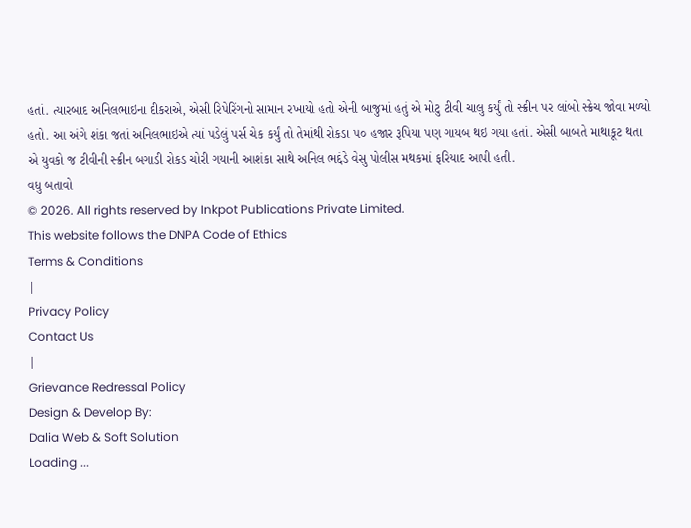હતાં. ત્યારબાદ અનિલભાઇના દીકરાએ, એસી રિપેરિંગનો સામાન રખાયો હતો એની બાજુમાં હતું એ મોટુ ટીવી ચાલુ કર્યું તો સ્ક્રીન પર લાંબો સ્ક્રેચ જોવા મળ્યો હતો. આ અંગે શંકા જતાં અનિલભાઇએ ત્યાં પડેલું પર્સ ચેક કર્યું તો તેમાંથી રોકડા ૫૦ હજાર રૂપિયા પણ ગાયબ થઇ ગયા હતાં. એસી બાબતે માથાકૂટ થતા એ યુવકો જ ટીવીની સ્ક્રીન બગાડી રોકડ ચોરી ગયાની આશંકા સાથે અનિલ ભદ્દંડે વેસુ પોલીસ મથકમાં ફરિયાદ આપી હતી.
વધુ બતાવો
© 2026. All rights reserved by Inkpot Publications Private Limited.
This website follows the DNPA Code of Ethics
Terms & Conditions
|
Privacy Policy
Contact Us
|
Grievance Redressal Policy
Design & Develop By:
Dalia Web & Soft Solution
Loading ...